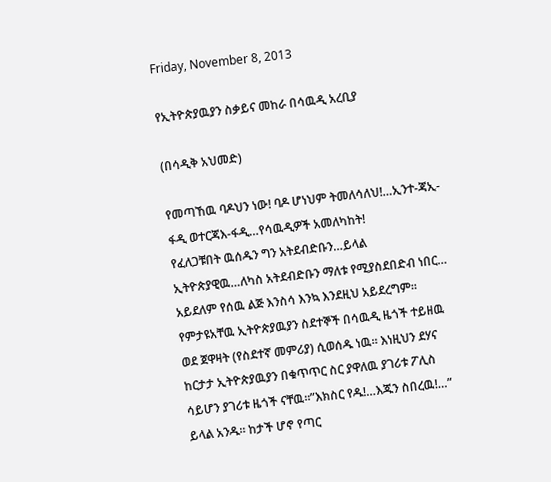Friday, November 8, 2013

የኢትዮጵያዉያን ስቃይና መከራ በሳዉዲ አረቢያ

(በሳዲቅ አህመድ)

የመጣኸዉ ባዶህን ነው! ባዶ ሆነህም ትመለሳለህ!…ኢንተ-ጃኢ-ፋዲ ወተርጃእ-ፋዲ…የሳዉዲዎች አመለካከት!
የፈለጋቹበት ዉሰዱን ግን አትደብድቡን…ይላል ኢትዮጵያዊዉ…ለካስ አትደብድቡን ማለቱ የሚያስደበድብ ነበር…
አይደለም የሰዉ ልጅ እንስሳ እንኳ እንደዚህ አይደረግም። የምታዩአቸዉ ኢትዮጵያዉያን ስደተኞች በሳዉዲ ዜጎች ተይዘዉ ወደ ጀዋዛት (የስደተኛ መምሪያ) ሲወሰዱ ነዉ። እነዚህን ደሃና ከርታታ ኢትዮጵያዉያን በቁጥጥር ስር ያዋለዉ ያገሪቱ ፖሊስ ሳይሆን ያገሪቱ ዜጎች ናቸዉ።”እክስር የዱ!…እጁን ስበረዉ!…” ይላል አንዱ። ከታች ሆኖ የጣር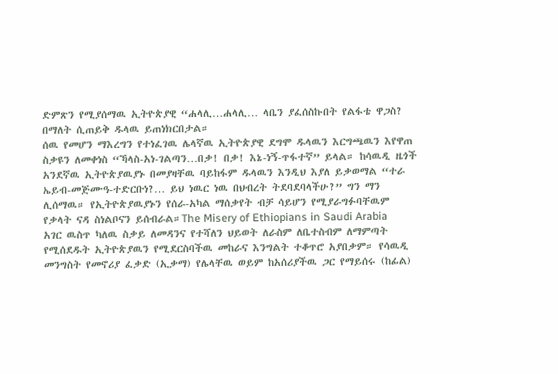ድምጽን የሚያሰማዉ ኢትዮጵያዊ “ሐላሊ…ሐላሊ… ላቤን ያፈሰስኩበት የልፋቴ ዋጋስ? በማለት ሲጠይቅ ዱላዉ ይጠነክርበታል።
ሰዉ የመሆን ማእረግን የተነፈገዉ ሌላኛዉ ኢትዮጵያዊ ደግሞ ዱላዉን እርግጫዉን እየዋጠ ስቃዩን ለመቀነስ “ኻላስ-አነ-ገልጣን…በቃ! በቃ! እኔ-ነኝ-ጥፋተኛ” ይላል። ከሳዉዲ ዜጎች አንደኛዉ ኢትዮጵያዉያኑ በመያዛቸዉ ባይከፋም ዱላዉን እንዲህ እያለ ይቃወማል “ተራ ኤይብ-መጅሙዓ-ተድርቡነ?… ይህ ነዉር ነዉ በህብረት ትደባደባላችሁ?” ግን ማን ሊሰማዉ። የኢትዮጵያዉያኑን የሰራ-አካል ማሰቃየት ብቻ ሳይሆን የሚያራግፉባቸዉም የቃላት ናዳ ስነልቦናን ይሰብራል።The Misery of Ethiopians in Saudi Arabia
አገር ዉስጥ ካለዉ ስቃይ ለመዳንና የተሻለን ህይወት ለራስም ለቤተስብም ለማምጣት የሚሰደዱት ኢትዮጵያዉን የሚደርስባችዉ መከራና እንግልት ተቆጥሮ አያበቃም። የሳዉዲ መንግስት የመኖሪያ ፈቃድ (ኢቃማ) የሌላቸዉ ወይም ከአሰሪያችዉ ጋር የማይሰሩ (ከፊል)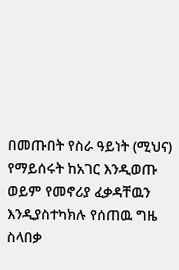በመጡበት የስራ ዓይነት (ሚህና) የማይሰሩት ከአገር እንዲወጡ ወይም የመኖሪያ ፈቃዳቸዉን እንዲያስተካክሉ የሰጠዉ ግዜ ስላበቃ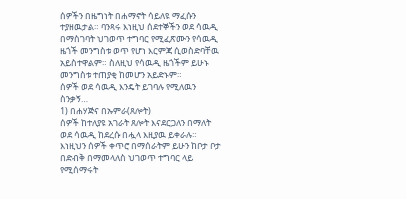ሰዎችን በዜግነት በሐማኖት ሳይለዩ ማፈሱን ተያዘዉታል። ባንጻሩ እነዚህ ሰደተኞችን ወደ ሳዉዲ በማስገባት ህገወጥ ተግባር የሚፈጽሙን የሳዉዲ ዜጎች መንግስቱ ወጥ የሆነ እርምጃ ሲወስድባቸዉ አይስተዋልም። ስለዚህ የሳዉዲ ዜጎችም ይሁኑ መንግስቱ ተጠያቂ ከመሆን አይድኑም።
ሰዎች ወደ ሳዉዲ እንዴት ይገባሉ የሚለዉን ስንቃኝ…
1) በሐሃጅና በኡምራ(ጸሎት)
ሰዎች ከተለያዩ አገራት ጸሎት እናደርጋለን በማለት ወደ ሳዉዲ ከደረሱ በሗላ እዚያዉ ይቀራሉ። እነዚህን ሰዎች ቀጥሮ በማሰራትም ይሁን ከቦታ ቦታ በድብቅ በማመላለስ ህገወጥ ተግባር ላይ የሚሰማሩት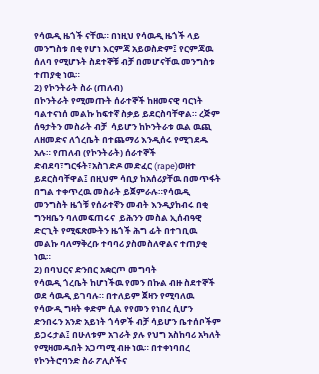የሳዉዲ ዜጎች ናቸዉ። በነዚህ የሳዉዲ ዜጎች ላይ መንግስቱ በቂ የሆነ እርምጃ አይወስድም፤ የርምጃዉ ሰለባ የሚሆኑት ስደተኞቹ ብቻ በመሆናቸዉ መንግስቱ ተጠያቂ ነዉ።
2) የኮንትራት ስራ (ጠለብ)
በኮንትራት የሚመጡት ሰራተኞች ከዘመናዊ ባርነት ባልተናነሰ መልኩ ከፍተኛ ስቃይ ይደርስባቸዋል። ረጅም ሰዓታትን መስራት ብቻ  ሳይሆን ከኮንትራቱ ዉል ዉጪ ለዘመድና ለጎረቤት በተጨማሪ እንዲሰሩ የሚገደዱ አሉ። የጠለብ (የኮንትራት) ሰራተኞች ድብደባ፣ግርፋት፣አስገድዶ መድፈር (rape)ወዘተ ይደርስባቸዋል፤ በዚህም ሳቢያ ከአሰሪያቸዉ በመጥፋት በግል ተቀጥረዉ መስራት ይጀምራሉ።የሳዉዲ መንግስት ዜጎቹ የሰራተኛን መብት እንዲያከብሩ በቂ ግንዛቤን ባለመፍጠሩና  ይሕንን መስል ኢሰብዓዊ ድርጊት የሚፍጽሙትን ዜጎች ሕግ ፊት በተገቢዉ መልኩ ባለማቅረቡ ተባባሪ ያስመስለዋልና ተጠያቂ ነዉ።
2) በባህርና ድንበር አቋርጦ መግባት
የሳዉዲ ጎረቤት ከሆነችዉ የመን በኩል ብዙ ስደተኞች ወደ ሳዉዲ ይገባሉ። በተለይም ጀዛን የሚባለዉ የሳውዲ ግዛት ቀድም ሲል የየመን የነበረ ሲሆን ድንበሩን አንድ አይነት ጎሳዎች ብቻ ሳይሆን ቤተሰቦችም ይጋሩታል፤ በሁለቱም አገራት ያሉ የህግ አስከባሪ አካለት የሚዛመዱበት አጋጣሚ ብዙ ነዉ። በተቀነባበረ የኮንትሮባንድ ስራ ፖሊሶችና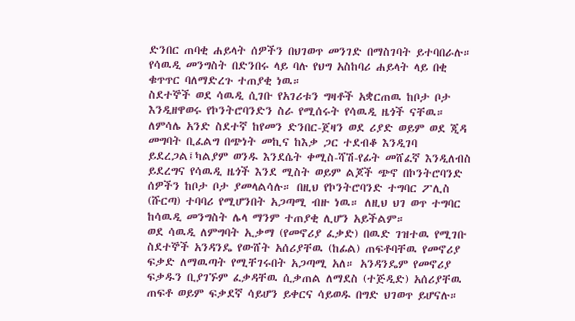ድንበር ጠባቂ ሐይላት ሰዎችን በህገወጥ መንገድ በማስገባት ይተባበራሉ። የሳዉዲ መንግስት በድንበሩ ላይ ባሉ የህግ አስከባሪ ሐይላት ላይ በቂ ቁጥጥር ባለማድረጉ ተጠያቂ ነዉ።
ስደተኞች ወደ ሳዉዲ ሲገቡ የአገሪቱን ግዛቶች አቋርጠዉ ከቦታ ቦታ እንዲዘዋወሩ የኮንትሮባንድን ስራ የሚሰሩት የሳዉዲ ዜጎች ናቸዉ። ለምሳሌ አንድ ስደተኛ ከየመን ድንበር-ጀዛን ወደ ሪያድ ወይም ወደ ጂዳ መግባት ቢፈልግ በጭነት መኪና ከእቃ ጋር ተደብቆ እንዲገባ ይደረጋል፤ካልያም ወንዱ እንደሴት ቀሚስ-ሻሽ-የፊት መሸፈኛ እንዲለብስ ይደረግና የሳዉዲ ዜጎች እንደ ሚስት ወይም ልጆች ጭኖ በኮንትሮባንድ ሰዎችን ከቦታ ቦታ ያመላልሳሉ። በዚህ የኮንትሮባንድ ተግባር ፖሊስ (ሹርጣ) ተባባሪ የሚሆንበት አጋጣሚ ብዙ ነዉ። ለዚህ ህገ ወጥ ተግባር ከሳዉዲ መንግስት ሌላ ማንም ተጠያቂ ሊሆን አይችልም።
ወደ ሳዉዲ ለምግባት ኢቃማ (የመኖሪያ ፈቃድ) በዉድ ገዝተዉ የሚገቡ ስደተኞች አንዳንዴ የውሸት አሰሪያቸዉ (ከፊል) ጠፍቶባቸዉ የመኖሪያ ፍቃድ ለማዉጣት የሚቸገሩበት አጋጣሚ አለ። አንዳንዴም የመኖሪያ ፍቃዱን ቢያገኙም ፈቃዳቸዉ ሲቃጠል ለማደስ (ተጅዲድ) አሰሪያቸዉ ጠፍቶ ወይም ፍቃደኛ ሳይሆን ይቀርና ሳይወዱ በግድ ህገወጥ ይሆናሉ።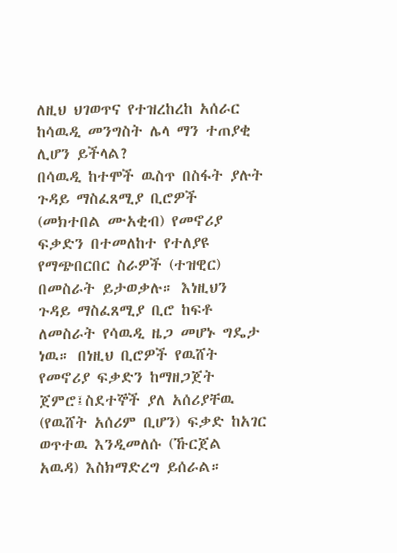ለዚህ ህገወጥና የተዝረከረከ አሰራር ከሳዉዲ መንግስት ሌላ ማን ተጠያቂ ሊሆን ይችላል?
በሳዉዲ ከተሞች ዉስጥ በስፋት ያሉት ጉዳይ ማስፈጸሚያ ቢሮዎች (መክተበል ሙአቂብ) የመኖሪያ ፍቃድን በተመለከተ የተለያዩ የማጭበርበር ስራዎች (ተዝዊር) በመስራት ይታወቃሉ። እነዚህን ጉዳይ ማስፈጸሚያ ቢሮ ከፍቶ ለመስራት የሳዉዲ ዜጋ መሆኑ ግዴታ ነዉ። በነዚህ ቢሮዎች የዉሸት የመኖሪያ ፍቃድን ከማዘጋጀት ጀምሮ፤ስደተኞች ያለ አሰሪያቸዉ (የዉሸት አሰሪም ቢሆን) ፍቃድ ከአገር ወጥተዉ እንዲመለሱ (ኹርጀል አዉዳ) እስክማድረግ ይሰራል።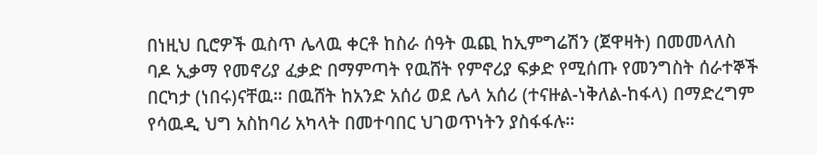በነዚህ ቢሮዎች ዉስጥ ሌላዉ ቀርቶ ከስራ ሰዓት ዉጪ ከኢምግሬሽን (ጀዋዛት) በመመላለስ ባዶ ኢቃማ የመኖሪያ ፈቃድ በማምጣት የዉሸት የምኖሪያ ፍቃድ የሚሰጡ የመንግስት ሰራተኞች በርካታ (ነበሩ)ናቸዉ። በዉሸት ከአንድ አሰሪ ወደ ሌላ አሰሪ (ተናዙል-ነቅለል-ከፋላ) በማድረግም የሳዉዲ ህግ አስከባሪ አካላት በመተባበር ህገወጥነትን ያስፋፋሉ።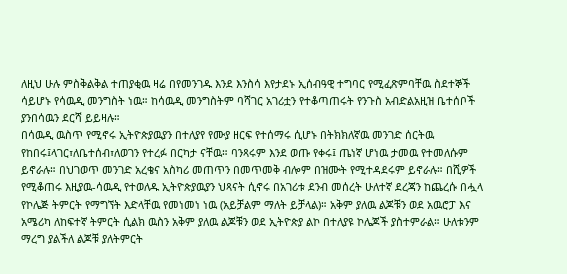ለዚህ ሁሉ ምስቅልቅል ተጠያቂዉ ዛሬ በየመንገዱ እንደ እንስሳ እየታደኑ ኢሰብዓዊ ተግባር የሚፈጽምባቸዉ ስደተኞች ሳይሆኑ የሳዉዲ መንግስት ነዉ። ከሳዉዲ መንግስትም ባሻገር አገሪቷን የተቆጣጠሩት የንጉስ አብድልአዚዝ ቤተሰቦች ያንበሳዉን ደርሻ ይይዛሉ።
በሳዉዲ ዉስጥ የሚኖሩ ኢትዮጵያዉያን በተለያየ የሙያ ዘርፍ የተሰማሩ ሲሆኑ በትክክለኛዉ መንገድ ሰርትዉ የከበሩ፤ላገር፣ለቤተሰብ፣ለወገን የተረፉ በርካታ ናቸዉ። ባንጻሩም እንደ ወጡ የቀሩ፤ ጤነኛ ሆነዉ ታመዉ የተመለሱም ይኖራሉ። በህገወጥ መንገድ አረቄና አስካሪ መጠጥን በመጥመቅ ብሎም በዝሙት የሚተዳደሩም ይኖራሉ። በሺዎች የሚቆጠሩ እዚያዉ-ሳዉዲ የተወለዱ ኢትዮጵያዉያን ህጻናት ሲኖሩ በአገሪቱ ደንብ መሰረት ሁለተኛ ደረጃን ከጨረሱ በሗላ የኮሌጅ ትምርት የማግኘት እድላቸዉ የመነመነ ነዉ (አይቻልም ማለት ይቻላል)። አቅም ያለዉ ልጆቹን ወደ አዉሮፓ እና አሜሪካ ለከፍተኛ ትምርት ሲልክ ዉስን አቅም ያለዉ ልጆቹን ወደ ኢትዮጵያ ልኮ በተለያዩ ኮሌጆች ያስተምራል። ሁለቱንም ማረግ ያልችለ ልጆቹ ያለትምርት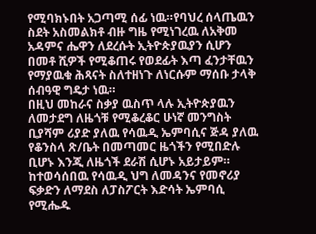የሚባክኑበት አጋጣሚ ሰፊ ነዉ።የባህረ ሰላጤዉን ስደት አስመልክቶ ብዙ ግዜ የሚነገረዉ ለአቅመ አዳምና ሔዋን ለደረሱት ኢትዮጵያዉያን ሲሆን በመቶ ሺዎች የሚቆጠሩ የወደፊት እጣ ፈንታቸዉን የማያዉቁ ሕጻናት ስለተዘነጉ ለነርሱም ማሰቡ ታላቅ ሰብዓዊ ግዴታ ነዉ።
በዚህ መከራና ስቃያ ዉስጥ ላሉ ኢትዮጵያዉን ለመታደግ ለዜጎቹ የሚቆረቆር ሁነኛ መንግስት ቢያሻም ሪያድ ያለዉ የሳዉዲ ኤምባሲና ጅዳ ያለዉ የቆንስላ ጽ/ቤት በመጣመር ዜጎችን የሚበድሉ ቢሆኑ እንጂ ለዜጎች ደራሽ ሲሆኑ አይታይም። ከተወሳሰበዉ የሳዉዲ ህግ ለመዳንና የመኖሪያ ፍቃድን ለማደስ ለፓስፖርት እድሳት ኤምባሲ የሚሔዱ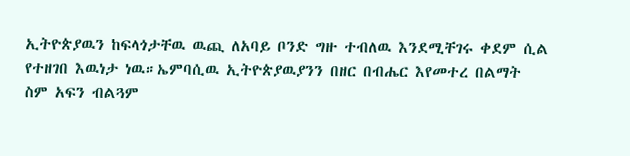ኢትዮጵያዉን ከፍላጎታቸዉ ዉጪ ለአባይ ቦንድ ግዙ ተብለዉ እንደሚቸገሩ ቀደም ሲል የተዘገበ እዉነታ ነዉ።ኤምባሲዉ ኢትዮጵያዉያንን በዘር በብሔር እየመተረ በልማት ስም አፍን ብልጓም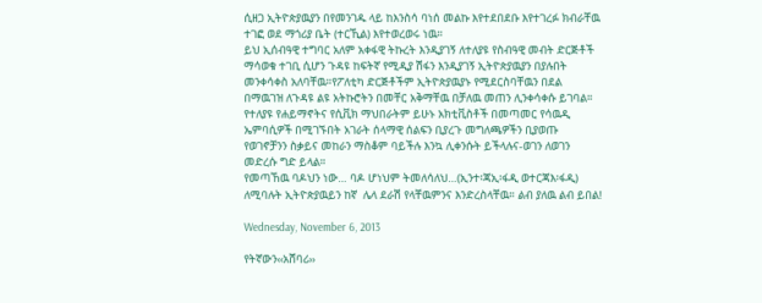ሲዘጋ ኢትዮጵያዉያን በየመንገዱ ላይ ከእንስሳ ባነሰ መልኩ እየተደበደቡ እየተገረፉ ክብራቸዉ ተገፎ ወደ ማጎሪያ ቤት (ተርኺል) እየተወረወሩ ነዉ።
ይህ ኢሰብዓዊ ተግባር አለም አቀፋዊ ትኩረት እንዲያገኝ ለተለያዩ የስብዓዊ መብት ድርጅቶች ማሳወቁ ተገቢ ሲሆን ጉዳዩ ከፍትኛ የሚዲያ ሽፋን እንዲያገኝ ኢትዮጵያዉያን በያሉበት መንቀሳቀስ አለባቸዉ።የፖለቲካ ድርጅቶችም ኢትዮጵያዉያኑ የሚደርስባቸዉን በደል በማዉገዝ ለጉዳዩ ልዩ አትኩሮትን በመቸር አቅማቸዉ በቻለዉ መጠን ሊንቀሳቀሱ ይገባል። የተለያዩ የሐይማኖትና የሲቪክ ማህበራትም ይሁኑ አክቲቪስቶች በመጣመር የሳዉዲ ኤምባሲዎች በሚገኙበት አገራት ሰላማዊ ሰልፍን ቢያረጉ መግለጫዎችን ቢያወጡ የወገኖቻንን ስቃይና መከራን ማስቆም ባይችሉ እንኳ ሊቀንሱት ይችላሉና-ወገን ለወገን መድረሱ ግድ ይላል።
የመጣኸዉ ባዶህን ነው… ባዶ ሆነህም ትመለሳለህ…(ኢንተ፡ጃኢ፡ፋዲ ወተርጃእ፡ፋዲ) ለሚባሉት ኢትዮጵያዉይን ከኛ  ሌላ ደራሽ የላቸዉምንና እንድረስላቸዉ። ልብ ያለዉ ልብ ይበል!

Wednesday, November 6, 2013

የትኛውን‹‹አሸባሪ››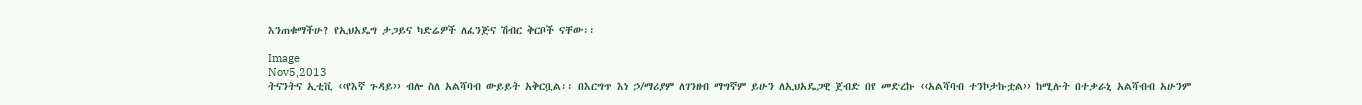እንጠቁማችሁ? የኢህአዴግ ታጋይና ካድሬዎች ለፈንጅና ሽብር ቅርቦች ናቸው፡፡

Image
Nov5,2013
ትናንትና ኢቲቪ ‹‹የእኛ ጉዳይ›› ብሎ ስለ አልሻባብ ውይይት አቅርቧል፡፡ በእርግጥ እነ ኃ/ማሪያም ለገንዘብ ማግኛም ይሁን ለኢህአዴጋዊ ጀብድ በየ መድረኩ ‹‹አልሻባብ ተንኮታኩቷል›› ከሚሉት በተቃራኒ አልሻብብ አሁንም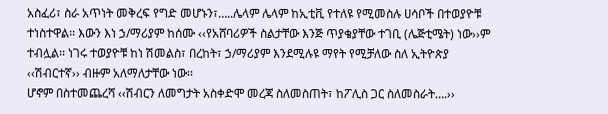አስፈሪ፣ ስራ አጥነት መቅረፍ የግድ መሆኑን፣…..ሌላም ሌላም ከኢቲቪ የተለዩ የሚመስሉ ሀሳቦች በተወያዮቹ ተነስተዋል፡፡ እውን እነ ኃ/ማሪያም ከሰሙ ‹‹የአሸባሪዎች ስልታቸው እንጅ ጥያቄያቸው ተገቢ (ሌጅቲሜት) ነው››ም ተብሏል፡፡ ነገሩ ተወያዮቹ ከነ ሽመልስ፣ በረከት፣ ኃ/ማሪያም እንደሚሉዩ ማየት የሚቻለው ስለ ኢትዮጵያ ‹‹ሽብርተኛ›› ብዙም አለማለታቸው ነው፡፡
ሆኖም በስተመጨረሻ ‹‹ሽብርን ለመግታት አስቀድሞ መረጃ ስለመስጠት፣ ከፖሊስ ጋር ስለመስራት….››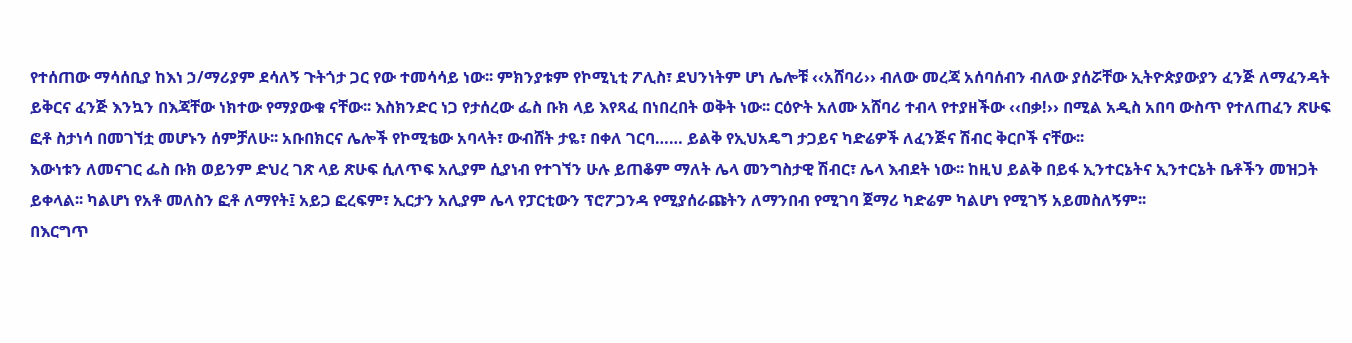የተሰጠው ማሳሰቢያ ከእነ ኃ/ማሪያም ደሳለኝ ጉትጎታ ጋር የው ተመሳሳይ ነው፡፡ ምክንያቱም የኮሚኒቲ ፖሊስ፣ ደህንነትም ሆነ ሌሎቹ ‹‹አሸባሪ›› ብለው መረጃ አሰባሰብን ብለው ያሰሯቸው ኢትዮጵያውያን ፈንጅ ለማፈንዳት ይቅርና ፈንጅ እንኳን በእጃቸው ነክተው የማያውቁ ናቸው፡፡ እስክንድር ነጋ የታሰረው ፌስ ቡክ ላይ እየጻፈ በነበረበት ወቅት ነው፡፡ ርዕዮት አለሙ አሸባሪ ተብላ የተያዘችው ‹‹በቃ!›› በሚል አዲስ አበባ ውስጥ የተለጠፈን ጽሁፍ ፎቶ ስታነሳ በመገኘቷ መሆኑን ሰምቻለሁ፡፡ አቡበክርና ሌሎች የኮሚቴው አባላት፣ ውብሸት ታዬ፣ በቀለ ገርባ…… ይልቅ የኢህአዴግ ታጋይና ካድሬዎች ለፈንጅና ሽብር ቅርቦች ናቸው፡፡
እውነቱን ለመናገር ፌስ ቡክ ወይንም ድህረ ገጽ ላይ ጽሁፍ ሲለጥፍ አሊያም ሲያነብ የተገኘን ሁሉ ይጠቆም ማለት ሌላ መንግስታዊ ሽብር፣ ሌላ እብደት ነው፡፡ ከዚህ ይልቅ በይፋ ኢንተርኔትና ኢንተርኔት ቤቶችን መዝጋት ይቀላል፡፡ ካልሆነ የአቶ መለስን ፎቶ ለማየት፤ አይጋ ፎረፍም፣ ኢርታን አሊያም ሌላ የፓርቲውን ፕሮፖጋንዳ የሚያሰራጩትን ለማንበብ የሚገባ ጀማሪ ካድሬም ካልሆነ የሚገኝ አይመስለኝም፡፡
በእርግጥ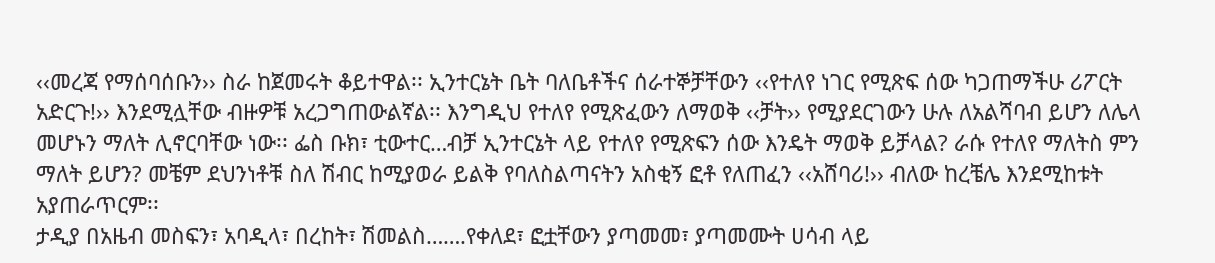‹‹መረጃ የማሰባሰቡን›› ስራ ከጀመሩት ቆይተዋል፡፡ ኢንተርኔት ቤት ባለቤቶችና ሰራተኞቻቸውን ‹‹የተለየ ነገር የሚጽፍ ሰው ካጋጠማችሁ ሪፖርት አድርጉ!›› እንደሚሏቸው ብዙዎቹ አረጋግጠውልኛል፡፡ እንግዲህ የተለየ የሚጽፈውን ለማወቅ ‹‹ቻት›› የሚያደርገውን ሁሉ ለአልሻባብ ይሆን ለሌላ መሆኑን ማለት ሊኖርባቸው ነው፡፡ ፌስ ቡክ፣ ቲውተር…ብቻ ኢንተርኔት ላይ የተለየ የሚጽፍን ሰው እንዴት ማወቅ ይቻላል? ራሱ የተለየ ማለትስ ምን ማለት ይሆን? መቼም ደህንነቶቹ ስለ ሽብር ከሚያወራ ይልቅ የባለስልጣናትን አስቂኝ ፎቶ የለጠፈን ‹‹አሸባሪ!›› ብለው ከረቼሌ እንደሚከቱት አያጠራጥርም፡፡
ታዲያ በአዜብ መስፍን፣ አባዲላ፣ በረከት፣ ሽመልስ…….የቀለደ፣ ፎቷቸውን ያጣመመ፣ ያጣመሙት ሀሳብ ላይ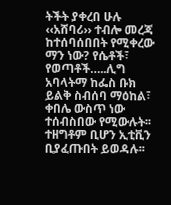ትችት ያቀረበ ሁሉ ‹‹አሸባሪ›› ተብሎ መረጃ ከተሰባሰበበት የሚቀረው ማን ነው? የሴቶች፣ የወጣቶች…..ሊግ አባላትማ ከፌስ ቡክ ይልቅ ስብሰባ ማዕከል፣ ቀበሌ ውስጥ ነው ተሰብስበው የሚውሉት፡፡ ተዘግቶም ቢሆን ኢቲቪን ቢያፈጡበት ይወዳሉ፡፡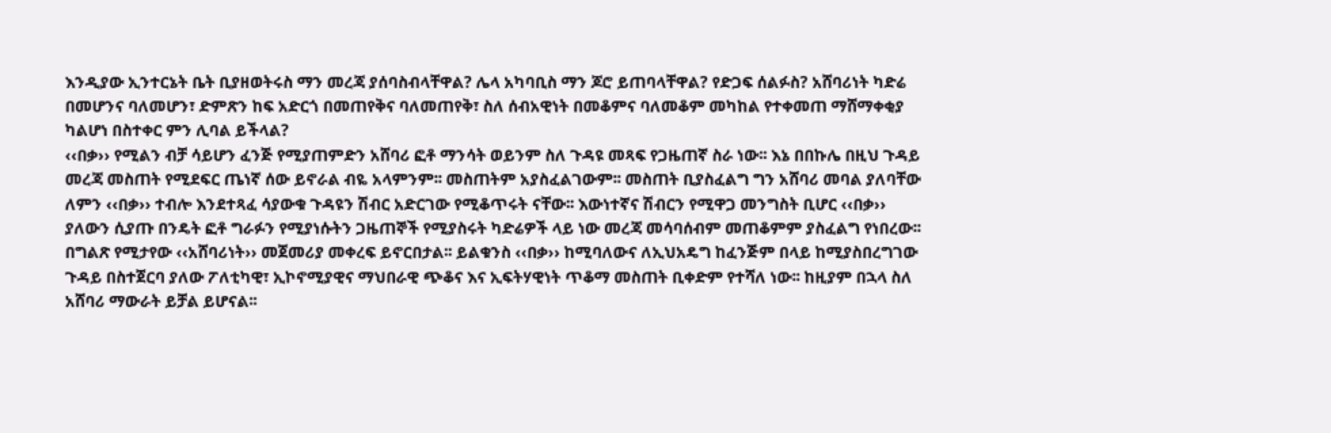እንዲያው ኢንተርኔት ቤት ቢያዘወትሩስ ማን መረጃ ያሰባስብላቸዋል? ሌላ አካባቢስ ማን ጆሮ ይጠባላቸዋል? የድጋፍ ሰልፉስ? አሸባሪነት ካድሬ በመሆንና ባለመሆን፣ ድምጽን ከፍ አድርጎ በመጠየቅና ባለመጠየቅ፣ ስለ ሰብአዊነት በመቆምና ባለመቆም መካከል የተቀመጠ ማሸማቀቂያ ካልሆነ በስተቀር ምን ሊባል ይችላል?
‹‹በቃ›› የሚልን ብቻ ሳይሆን ፈንጅ የሚያጠምድን አሸባሪ ፎቶ ማንሳት ወይንም ስለ ጉዳዩ መጻፍ የጋዜጠኛ ስራ ነው፡፡ እኔ በበኩሌ በዚህ ጉዳይ መረጃ መስጠት የሚደፍር ጤነኛ ሰው ይኖራል ብዬ አላምንም፡፡ መስጠትም አያስፈልገውም፡፡ መስጠት ቢያስፈልግ ግን አሸባሪ መባል ያለባቸው ለምን ‹‹በቃ›› ተብሎ እንደተጻፈ ሳያውቁ ጉዳዩን ሽብር አድርገው የሚቆጥሩት ናቸው፡፡ እውነተኛና ሽብርን የሚዋጋ መንግስት ቢሆር ‹‹በቃ›› ያለውን ሲያጡ በንዴት ፎቶ ግራፉን የሚያነሱትን ጋዜጠኞች የሚያስሩት ካድሬዎች ላይ ነው መረጃ መሳባሰብም መጠቆምም ያስፈልግ የነበረው፡፡
በግልጽ የሚታየው ‹‹አሸባሪነት›› መጀመሪያ መቀረፍ ይኖርበታል፡፡ ይልቁንስ ‹‹በቃ›› ከሚባለውና ለኢህአዴግ ከፈንጅም በላይ ከሚያስበረግገው ጉዳይ በስተጀርባ ያለው ፖለቲካዊ፣ ኢኮኖሚያዊና ማህበራዊ ጭቆና እና ኢፍትሃዊነት ጥቆማ መስጠት ቢቀድም የተሻለ ነው፡፡ ከዚያም በኋላ ስለ አሸባሪ ማውራት ይቻል ይሆናል፡፡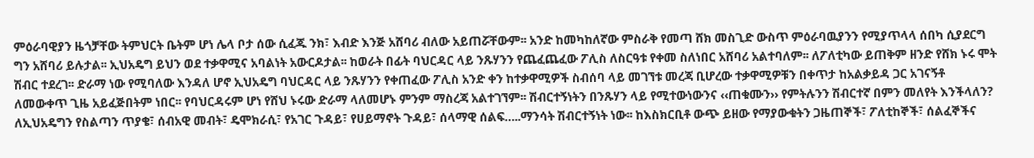ምዕራባዊያን ዜጎቻቸው ትምህርት ቤትም ሆነ ሌላ ቦታ ሰው ሲፈጁ ንክ፣ እብድ እንጅ አሸባሪ ብለው አይጠሯቸውም፡፡ አንድ ከመካከለኛው ምስራቅ የመጣ ሸክ መስጊድ ውስጥ ምዕራባዉያንን የሚያጥላላ ሰበካ ሲያደርግ ግን አሸባሪ ይሉታል፡፡ ኢህአዴግ ይህን ወደ ተቃዋሚና አባልነት አውርዶታል፡፡ ከወራት በፊት ባህርዳር ላይ ንጹሃንን የጨፈጨፈው ፖሊስ ለስርዓቱ የቀመ ስለነበር አሸባሪ አልተባለም፡፡ ለፖለቲካው ይጠቅም ዘንድ የሸክ ኑሩ ሞት ሽብር ተደረገ፡፡ ድራማ ነው የሚባለው እንዳለ ሆኖ ኢህአዴግ ባህርዳር ላይ ንጹሃንን የቀጠፈው ፖሊስ አንድ ቀን ከተቃዋሚዎች ስብሰባ ላይ መገኘቱ መረጃ ቢሆረው ተቃዋሚዎቹን በቀጥታ ከአልቃይዳ ጋር አገናኝቶ ለመውቀጥ ጊዜ አይፈጅበትም ነበር፡፡ የባህርዳሩም ሆነ የሸህ ኑሩው ድራማ ላለመሆኑ ምንም ማስረጃ አልተገኘም፡፡ ሽብርተኝነትን በንጹሃን ላይ የሚተውነውንና ‹‹ጠቁሙን›› የምትሉንን ሽብርተኛ በምን መለየት እንችላለን? ለኢህአዴግን የስልጣን ጥያቄ፣ ሰብአዊ መብት፣ ዴሞክራሲ፣ የአገር ጉዳይ፣ የሀይማኖት ጉዳይ፣ ሰላማዊ ሰልፍ…..ማንሳት ሽብርተኝነት ነው፡፡ ከእስክርቢቶ ውጭ ይዘው የማያውቁትን ጋዜጠኞች፣ ፖለቲከኞች፣ ሰልፈኞችና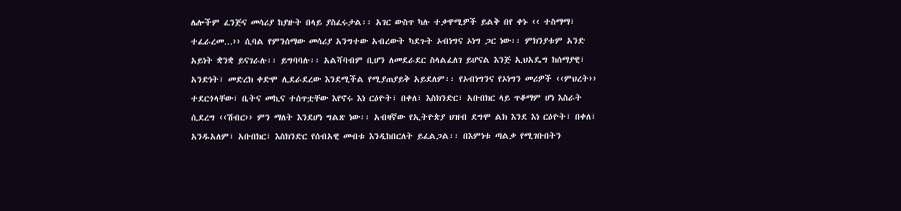ሌሎችም ፈንጅና መሳሪያ ከያዙት በላይ ያስፈሩታል፡፡ አገር ውስጥ ካሉ ተቃዋሚዎች ይልቅ በየ ቀኑ ‹‹ ተስማማ፣ ተፈራረመ…›› ሲባል የምንሰማው መሳሪያ አንግተው አብረውት ካደጉት ኦብነግና ኦነግ ጋር ነው፡፡ ምክንያቱም አንድ አይነት ቋንቋ ይናገራሉ፡፡ ይግባባሉ፡፡ አልሻባብም ቢሆን ለመደራደር ስላልፈለገ ይሆናል እንጅ ኢህአዴግ ከሰማያዊ፣ አንድነት፣ መድረክ ቀድሞ ሊደራደረው እንደሚችል የሚያጠያይቅ አይደለም፡፡ የኦብነግንና የኦነግን መሪዎች ‹‹ምህረት›› ተደርጎላቸው፣ ቤትና መኪና ተሰጥቷቸው እየኖሩ እነ ርዕዮት፣ በቀለ፣ እስክንድር፣ አቡበክር ላይ ጥቆማም ሆነ እስራት ሲደረግ ‹‹ሽብር›› ምን ማለት እንደሆነ ግልጽ ነው፡፡ አብዛኛው የኢትዮጵያ ህዝብ ደግሞ ልክ እንደ እነ ርዕዮት፣ በቀለ፣ አንዱአለም፣ አቡበክር፣ እስክንድር የሰብአዊ መብቱ እንዲከበርለት ይፈልጋል፡፡ በእምነቱ ጣልቃ የሚገቡበትን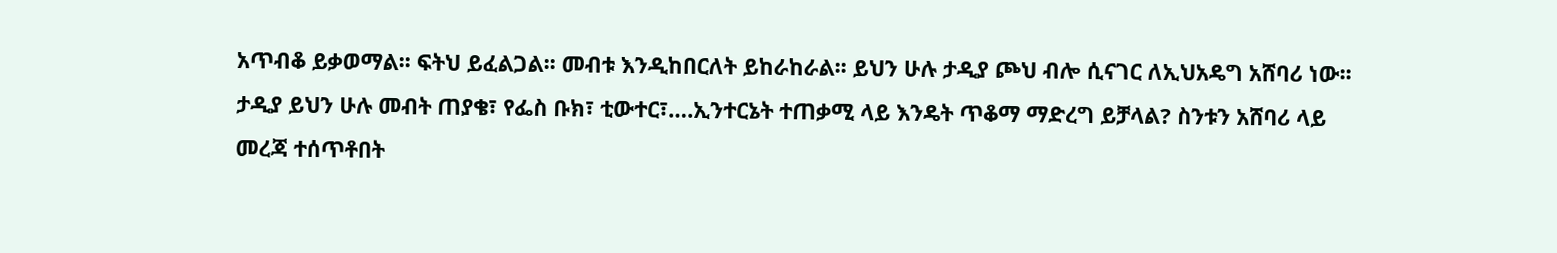አጥብቆ ይቃወማል፡፡ ፍትህ ይፈልጋል፡፡ መብቱ እንዲከበርለት ይከራከራል፡፡ ይህን ሁሉ ታዲያ ጮህ ብሎ ሲናገር ለኢህአዴግ አሸባሪ ነው፡፡ ታዲያ ይህን ሁሉ መብት ጠያቄ፣ የፌስ ቡክ፣ ቲውተር፣….ኢንተርኔት ተጠቃሚ ላይ እንዴት ጥቆማ ማድረግ ይቻላል? ስንቱን አሸባሪ ላይ መረጃ ተሰጥቶበት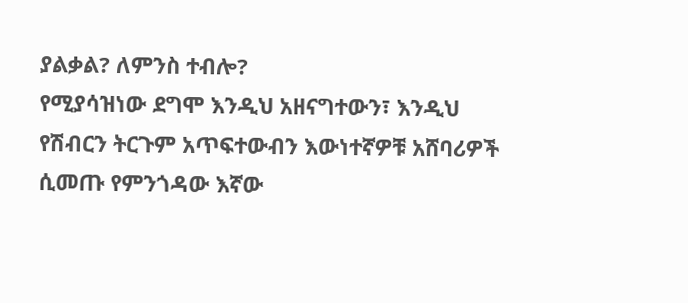ያልቃል? ለምንስ ተብሎ?
የሚያሳዝነው ደግሞ እንዲህ አዘናግተውን፣ እንዲህ የሽብርን ትርጉም አጥፍተውብን እውነተኛዎቹ አሸባሪዎች ሲመጡ የምንጎዳው እኛው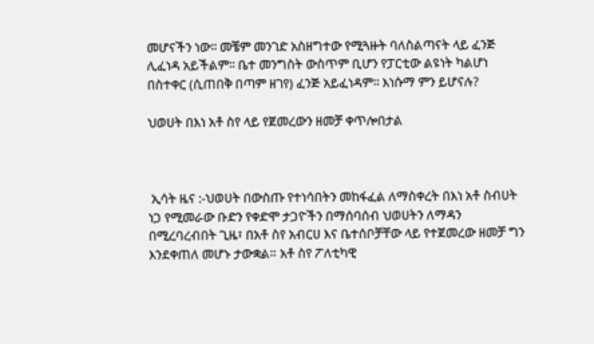መሆናችን ነው፡፡ መቼም መንገድ አስዘግተው የሚጓዙት ባለስልጣናት ላይ ፈንጅ ሊፈነዳ አይችልም፡፡ ቤተ መንግስት ውስጥም ቢሆን የፓርቲው ልዩነት ካልሆነ በስተቀር (ሲጠበቅ በጣም ዘገየ) ፈንጅ አይፈነዳም፡፡ እነሱማ ምን ይሆናሉ?

ህወሀት በእነ አቶ ስየ ላይ የጀመረውን ዘመቻ ቀጥሎበታል



 ኢሳት ዜና :-ህወሀት በውስጡ የተነሳበትን መከፋፈል ለማስቀረት በእነ አቶ ስብሀት ነጋ የሚመራው ቡድን የቀድሞ ታጋዮችን በማሰባሰብ ህወሀትን ለማዳን በሚረባረብበት ጊዜ፣ በአቶ ስየ አብርሀ እና ቤተሰቦቻቸው ላይ የተጀመረው ዘመቻ ግን እንደቀጠለ መሆኑ ታውቋል። አቶ ስየ ፖለቲካዊ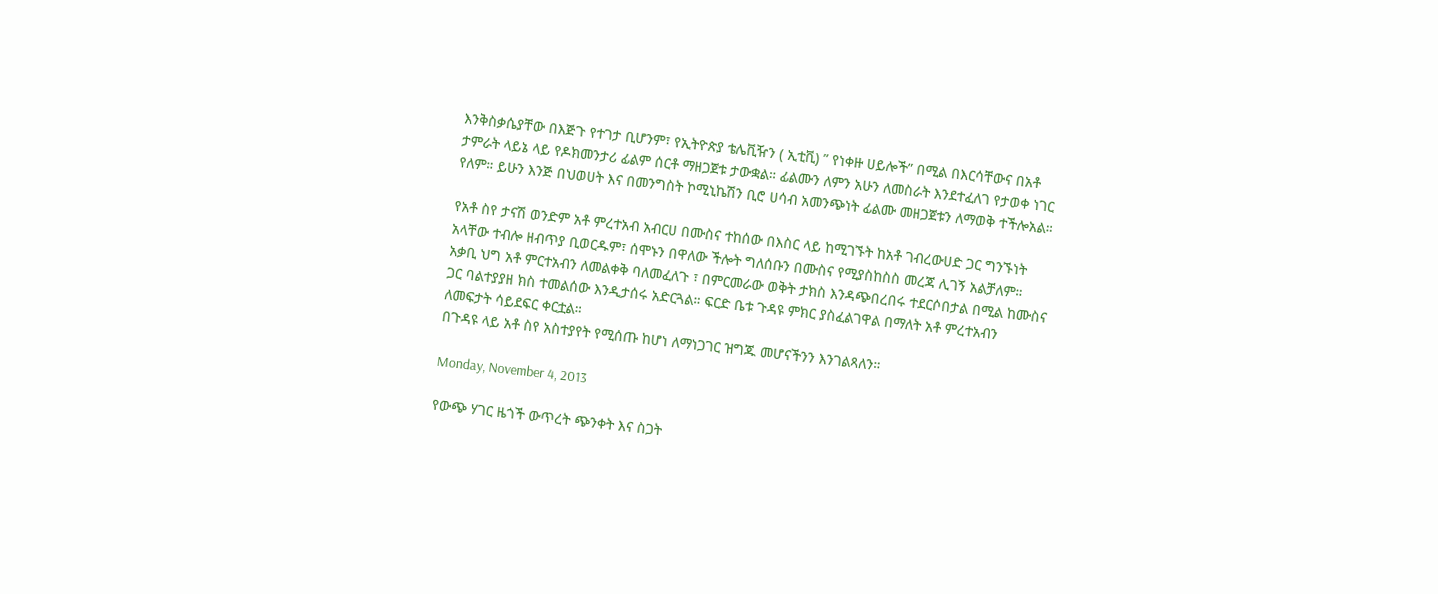እንቅስቃሴያቸው በእጅጉ የተገታ ቢሆንም፣ የኢትዮጵያ ቴሌቪዥን ( ኢቲቪ) ” የነቀዙ ሀይሎች” በሚል በእርሳቸውና በአቶ ታምራት ላይኔ ላይ የዶክመንታሪ ፊልም ሰርቶ ማዘጋጀቱ ታውቋል። ፊልሙን ለምን አሁን ለመስራት እንደተፈለገ የታወቀ ነገር የለም። ይሁን እንጅ በህወሀት እና በመንግስት ኮሚኒኬሽን ቢሮ ሀሳብ አመንጭነት ፊልሙ መዘጋጀቱን ለማወቅ ተችሎአል።

የአቶ ስየ ታናሽ ወንድም አቶ ምረተአብ አብርሀ በሙስና ተከሰው በእስር ላይ ከሚገኙት ከአቶ ገብረውሀድ ጋር ግንኙነት አላቸው ተብሎ ዘብጥያ ቢወርዱም፣ ሰሞኑን በዋለው ችሎት ግለሰቡን በሙስና የሚያስከስስ መረጃ ሊገኝ አልቻለም። አቃቢ ህግ አቶ ምርተአብን ለመልቀቅ ባለመፈለጉ ፣ በምርመራው ወቅት ታክስ እንዳጭበረበሩ ተደርሶበታል በሚል ከሙስና ጋር ባልተያያዘ ክስ ተመልሰው እንዲታሰሩ አድርጓል። ፍርድ ቤቱ ጉዳዩ ምክር ያስፈልገዋል በማለት አቶ ምረተአብን ለመፍታት ሳይደፍር ቀርቷል።
በጉዳዩ ላይ አቶ ስየ አስተያየት የሚሰጡ ከሆነ ለማነጋገር ዝግጁ መሆናችንን እንገልጻለን።

Monday, November 4, 2013

የውጭ ሃገር ዜጎች ውጥረት ጭንቀት እና ስጋት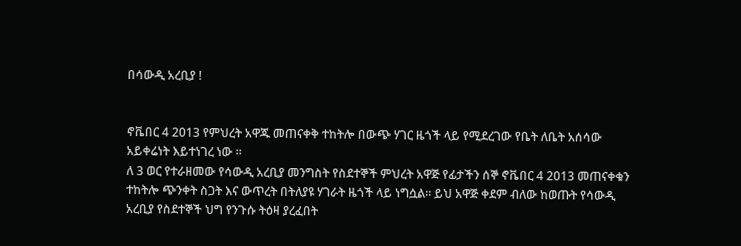በሳውዲ አረቢያ !


ኖቬበር 4 2013 የምህረት አዋጁ መጠናቀቅ ተከትሎ በውጭ ሃገር ዜጎች ላይ የሚደረገው የቤት ለቤት አሰሳው አይቀሬነት እይተነገረ ነው ።
ለ 3 ወር የተራዘመው የሳውዲ አረቢያ መንግስት የስደተኞች ምህረት አዋጅ የፊታችን ሰኞ ኖቬበር 4 2013 መጠናቀቁን ተከትሎ ጭንቀት ስጋት እና ውጥረት በትለያዩ ሃገራት ዜጎች ላይ ነግሷል። ይህ አዋጅ ቀደም ብለው ከወጡት የሳውዲ አረቢያ የስደተኞች ህግ የንጉሱ ትዕዛ ያረፈበት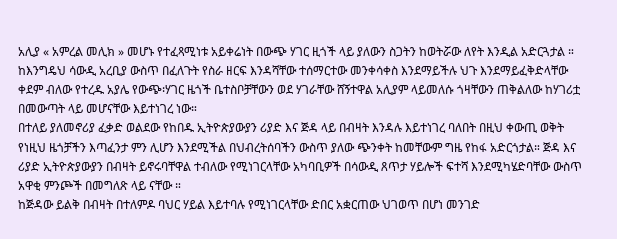አሊያ « አምረል መሊክ » መሆኑ የተፈጻሚነቱ አይቀሬነት በውጭ ሃገር ዚጎች ላይ ያለውን ስጋትን ከወትሯው ለየት እንዲል አድርጓታል ።
ከእንግዴህ ሳውዲ አረቢያ ውስጥ በፈለጉት የስራ ዘርፍ እንዳሻቸው ተሰማርተው መንቀሳቀስ እንደማይችሉ ህጉ እንደማይፈቅድላቸው ቀደም ብለው የተረዱ አያሌ የውጭ፡ሃገር ዜጎች ቤተስቦቻቸውን ወደ ሃገራቸው ሸኝተዋል አሊያም ላይመለሱ ጎዛቸውን ጠቅልለው ከሃገሪቷ በመውጣት ላይ መሆናቸው እይተነገረ ነው።
በተለይ ያለመኖሪያ ፈቃድ ወልደው የከበዱ ኢትዮጵያውያን ሪያድ እና ጅዳ ላይ በብዛት እንዳሉ እይተነገረ ባለበት በዚህ ቀውጢ ወቅት የነዚህ ዜጎቻችን እጣፈንታ ምን ሊሆን እንደሚችል በህብረትሰባችን ውስጥ ያለው ጭንቀት ከመቸውም ግዜ የከፋ አድርጎታል። ጅዳ እና ሪያድ ኢትዮጵያውያን በብዛት ይኖሩባቸዋል ተብለው የሚነገርላቸው አካባቢዎች በሳውዲ ጸጥታ ሃይሎች ፍተሻ እንደሚካሄድባቸው ውስጥ አዋቂ ምንጮች በመግለጽ ላይ ናቸው ።
ከጅዳው ይልቅ በብዛት በተለምዶ ባህር ሃይል እይተባሉ የሚነገርላቸው ድበር አቋርጠው ህገወጥ በሆነ መንገድ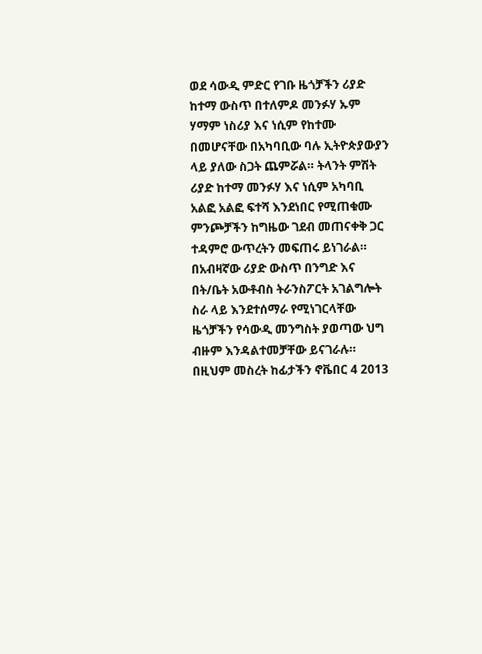ወደ ሳውዲ ምድር የገቡ ዜጎቻችን ሪያድ ከተማ ውስጥ በተለምዶ መንፉሃ ኡም ሃማም ነስሪያ እና ነሲም የከተሙ በመሆናቸው በአካባቢው ባሉ ኢትዮጵያውያን ላይ ያለው ስጋት ጨምሯል። ትላንት ምሽት ሪያድ ከተማ መንፉሃ እና ነሲም አካባቢ አልፎ አልፎ ፍተሻ እንደነበር የሚጠቁሙ ምንጮቻችን ከግዜው ገደብ መጠናቀቅ ጋር ተዳምሮ ውጥረትን መፍጠሩ ይነገራል።
በአብዛኛው ሪያድ ውስጥ በንግድ እና በት/ቤት አውቶብስ ትራንስፖርት አገልግሎት ስራ ላይ እንደተሰማራ የሚነገርላቸው ዜጎቻችን የሳውዲ መንግስት ያወጣው ህግ ብዙም እንዳልተመቻቸው ይናገራሉ። በዚህም መስረት ከፊታችን ኖቬበር 4 2013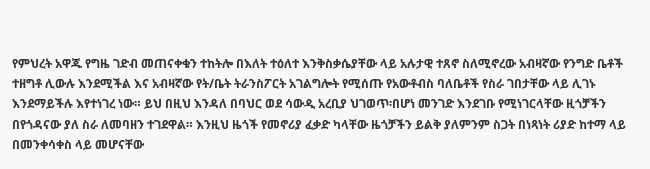የምህረት አዋጁ የግዜ ገድብ መጠናቀቁን ተከትሎ በእለት ተዕለተ እንቅስቃሴያቸው ላይ አሉታዊ ተጸኖ ስለሚኖረው አብዛኛው የንግድ ቤቶች ተዘግቶ ሊውሉ እንደሚችል እና አብዛኛው የት/ቤት ትራንስፖርት አገልግሎት የሚሰጡ የአውቶብስ ባለቤቶች የስራ ገበታቸው ላይ ሊገኑ እንደማይችሉ እየተነገረ ነው። ይህ በዚህ እንዳለ በባህር ወደ ሳውዲ አረቢያ ህገወጥ፡በሆነ መንገድ እንደገቡ የሚነገርላቸው ዚጎቻችን በየጎዳናው ያለ ስራ ለመባዘን ተገደዋል። እንዚህ ዜጎች የመኖሪያ ፈቃድ ካላቸው ዜጎቻችን ይልቅ ያለምንም ስጋት በነጻነት ሪያድ ከተማ ላይ በመንቀሳቀስ ላይ መሆናቸው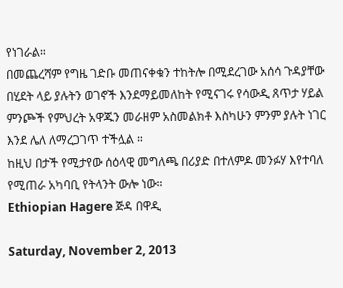የነገራል።
በመጨረሻም የግዜ ገድቡ መጠናቀቁን ተከትሎ በሚደረገው አሰሳ ጉዳያቸው በሂደት ላይ ያሉትን ወገኖች እንደማይመለከት የሚናገሩ የሳውዲ ጸጥታ ሃይል ምንጮች የምህረት አዋጁን መራዘም አስመልክቶ እስካሁን ምንም ያሉት ነገር እንደ ሌለ ለማረጋገጥ ተችሏል ።
ከዚህ በታች የሚታየው ሰዕላዊ መግለጫ በሪያድ በተለምዶ መንፉሃ እየተባለ የሚጠራ አካባቢ የትላንት ውሎ ነው።
Ethiopian Hagere ጅዳ በዋዲ

Saturday, November 2, 2013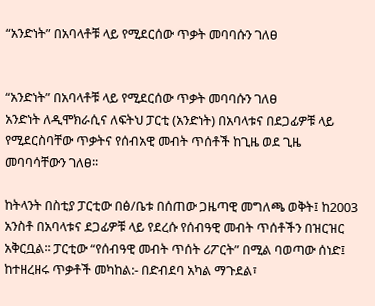“አንድነት” በአባላቶቹ ላይ የሚደርሰው ጥቃት መባባሱን ገለፀ


“አንድነት” በአባላቶቹ ላይ የሚደርሰው ጥቃት መባባሱን ገለፀ
አንድነት ለዲሞክራሲና ለፍትህ ፓርቲ (አንድነት) በአባላቱና በደጋፊዎቹ ላይ የሚደርስባቸው ጥቃትና የሰብአዊ መብት ጥሰቶች ከጊዜ ወደ ጊዜ መባባሳቸውን ገለፀ፡፡

ከትላንት በስቲያ ፓርቲው በፅ/ቤቱ በሰጠው ጋዜጣዊ መግለጫ ወቅት፤ ከ2003 አንስቶ በአባላቱና ደጋፊዎቹ ላይ የደረሱ የሰብዓዊ መብት ጥሰቶችን በዝርዝር አቅርቧል፡፡ ፓርቲው “የሰብዓዊ መብት ጥሰት ሪፖርት” በሚል ባወጣው ሰነድ፤ ከተዘረዘሩ ጥቃቶች መካከል:- በድብደባ አካል ማጉደል፣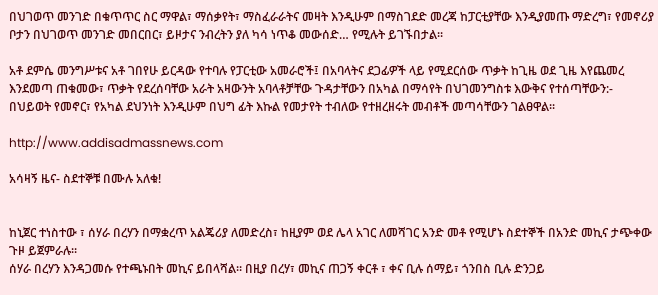በህገወጥ መንገድ በቁጥጥር ስር ማዋል፣ ማሰቃየት፣ ማስፈራራትና መዛት እንዲሁም በማስገደድ መረጃ ከፓርቲያቸው እንዲያመጡ ማድረግ፣ የመኖሪያ ቦታን በህገወጥ መንገድ መበርበር፣ ይዞታና ንብረትን ያለ ካሳ ነጥቆ መውሰድ… የሚሉት ይገኙበታል፡፡

አቶ ደምሴ መንግሥቱና አቶ ገበየሁ ይርዳው የተባሉ የፓርቲው አመራሮች፤ በአባላትና ደጋፊዎች ላይ የሚደርሰው ጥቃት ከጊዜ ወደ ጊዜ እየጨመረ እንደመጣ ጠቁመው፣ ጥቃት የደረሰባቸው አራት አዛውንት አባላቶቻቸው ጉዳታቸውን በአካል በማሳየት በህገመንግስቱ እውቅና የተሰጣቸውን:- በህይወት የመኖር፣ የአካል ደህንነት እንዲሁም በህግ ፊት እኩል የመታየት ተብለው የተዘረዘሩት መብቶች መጣሳቸውን ገልፀዋል፡፡

http://www.addisadmassnews.com

አሳዛኝ ዜና- ስደተኞቹ በሙሉ አለቁ!


ከኒጀር ተነስተው ፣ ሰሃራ በረሃን በማቋረጥ አልጄሪያ ለመድረስ፣ ከዚያም ወደ ሌላ አገር ለመሻገር አንድ መቶ የሚሆኑ ስደተኞች በአንድ መኪና ታጭቀው ጉዞ ይጀምራሉ።
ሰሃራ በረሃን እንዳጋመሱ የተጫኑበት መኪና ይበላሻል። በዚያ በረሃ፣ መኪና ጠጋኝ ቀርቶ ፣ ቀና ቢሉ ሰማይ፣ ጎንበስ ቢሉ ድንጋይ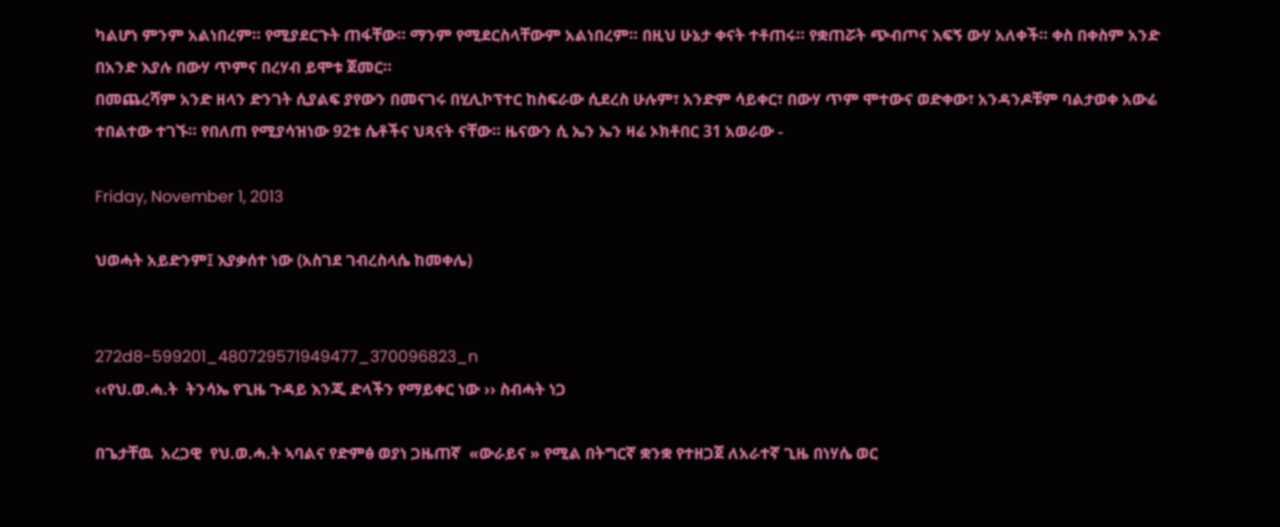ካልሆነ ምንም አልነበረም። የሚያደርጉት ጠፋቸው። ማንም የሚደርስላቸውም አልነበረም። በዚህ ሁኔታ ቀናት ተቶጠሩ። የቋጠሯት ጭብጦና እፍኝ ውሃ አለቀች። ቀስ በቀስም አንድ በአንድ እያሉ በውሃ ጥምና በረሃብ ይሞቱ ጀመር።
በመጨረሻም አንድ ዘላን ድንገት ሲያልፍ ያየውን በመናገሩ በሂሊኮፕተር ከስፍራው ሲደረስ ሁሉም፣ አንድም ሳይቀር፣ በውሃ ጥም ሞተውና ወድቀው፣ አንዳንዶቹም ባልታወቀ አውሬ ተበልተው ተገኙ። የበለጠ የሚያሳዝነው 92ቱ ሴቶችና ህጻናት ናቸው። ዜናውን ሲ ኤን ኤን ዛሬ ኦክቶበር 31 አወራው -

Friday, November 1, 2013

ህወሓት አይድንም፤ እያቃሰተ ነው (አስገደ ገብረስላሴ ከመቀሌ)


272d8-599201_480729571949477_370096823_n
‹‹የህ.ወ.ሓ.ት  ትንሳኤ የጊዜ ጉዳይ እንጂ ድላችን የማይቀር ነው ›› ስብሓት ነጋ

በጌታቸዉ  አረጋዊ  የህ.ወ.ሓ.ት ኣባልና የድምፅ ወያነ ጋዜጠኛ  «ውራይና » የሚል በትግርኛ ቋንቋ የተዘጋጀ ለአራተኛ ጊዜ በነሃሴ ወር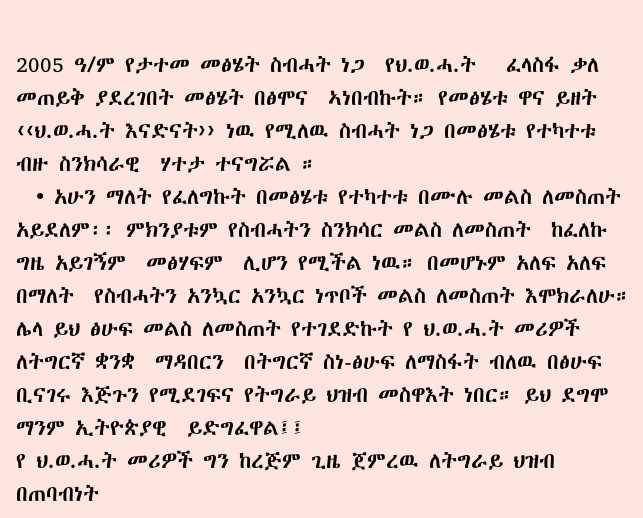2005 ዓ/ም የታተመ መፅሄት ስብሓት ነጋ  የህ.ወ.ሓ.ት   ፈላስፋ ቃለ መጠይቅ ያደረገበት መፅሄት በፅሞና  ኣነበብኩት። የመፅሄቱ ዋና ይዘት   ‹‹ህ.ወ.ሓ.ት እናድናት›› ነዉ የሚለዉ ስብሓት ነጋ በመፅሄቱ የተካተቱ ብዙ ስንክሳራዊ  ሃተታ ተናግሯል ።
  • አሁን ማለት የፈለግኩት በመፅሄቱ የተካተቱ በሙሉ መልስ ለመስጠት አይደለም፡፡ ምክንያቱም የስብሓትን ስንክሳር መልስ ለመስጠት  ከፈለኩ ግዜ አይገኝም  መፅሃፍም  ሊሆን የሚችል ነዉ። በመሆኑም አለፍ አለፍ በማለት  የስብሓትን አንኳር አንኳር ነጥቦች መልስ ለመስጠት እሞክራለሁ።
ሌላ ይህ ፅሁፍ መልስ ለመስጠት የተገደድኩት የ ህ.ወ.ሓ.ት መሪዎች ለትግርኛ ቋንቋ  ማዳበርን  በትግርኛ ስነ-ፅሁፍ ለማስፋት ብለዉ በፅሁፍ ቢናገሩ እጅጉን የሚደገፍና የትግራይ ህዝብ መስዋእት ነበር። ይህ ደግሞ ማንም ኢትዮጵያዊ  ይድግፈዋል፤፤
የ ህ.ወ.ሓ.ት መሪዎች ግን ከረጅም ጊዜ ጀምረዉ ለትግራይ ህዝብ በጠባብነት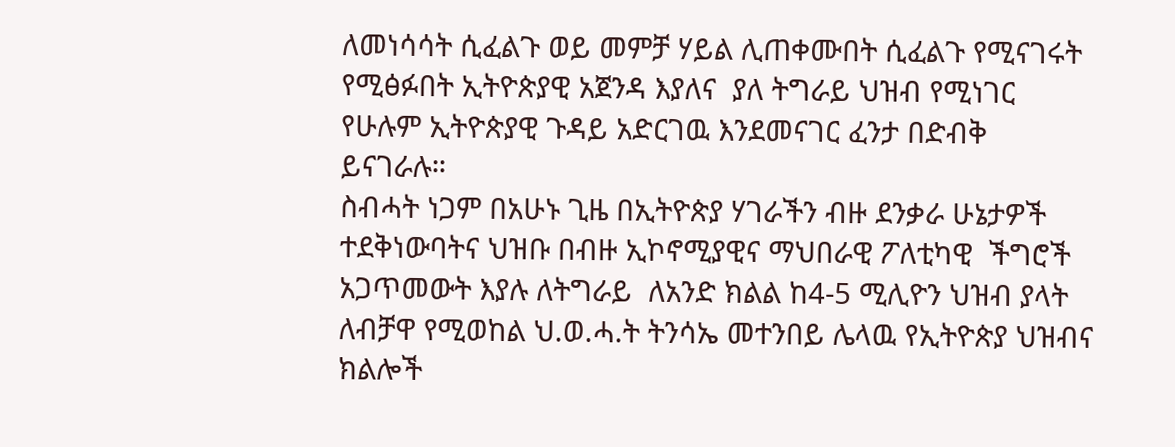ለመነሳሳት ሲፈልጉ ወይ መምቻ ሃይል ሊጠቀሙበት ሲፈልጉ የሚናገሩት  የሚፅፉበት ኢትዮጵያዊ አጀንዳ እያለና  ያለ ትግራይ ህዝብ የሚነገር የሁሉም ኢትዮጵያዊ ጉዳይ አድርገዉ እንደመናገር ፈንታ በድብቅ ይናገራሉ።
ስብሓት ነጋም በአሁኑ ጊዜ በኢትዮጵያ ሃገራችን ብዙ ደንቃራ ሁኔታዎች ተደቅነውባትና ህዝቡ በብዙ ኢኮኖሚያዊና ማህበራዊ ፖለቲካዊ  ችግሮች አጋጥመውት እያሉ ለትግራይ  ለአንድ ክልል ከ4-5 ሚሊዮን ህዝብ ያላት ለብቻዋ የሚወከል ህ.ወ.ሓ.ት ትንሳኤ መተንበይ ሌላዉ የኢትዮጵያ ህዝብና ክልሎች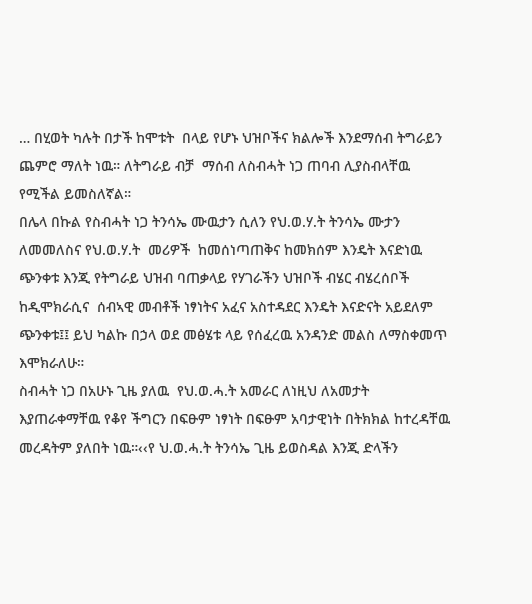… በሂወት ካሉት በታች ከሞቱት  በላይ የሆኑ ህዝቦችና ክልሎች እንደማሰብ ትግራይን ጨምሮ ማለት ነዉ። ለትግራይ ብቻ  ማሰብ ለስብሓት ነጋ ጠባብ ሊያስብላቸዉ የሚችል ይመስለኛል።
በሌላ በኩል የስብሓት ነጋ ትንሳኤ ሙዉታን ሲለን የህ.ወ.ሃ.ት ትንሳኤ ሙታን ለመመለስና የህ.ወ.ሃ.ት  መሪዎች  ከመሰነጣጠቅና ከመክሰም እንዴት እናድነዉ ጭንቀቱ እንጂ የትግራይ ህዝብ ባጠቃላይ የሃገራችን ህዝቦች ብሄር ብሄረሰቦች ከዲሞክራሲና  ሰብኣዊ መብቶች ነፃነትና አፈና አስተዳደር እንዴት እናድናት አይደለም ጭንቀቱ፤፤ ይህ ካልኩ በኃላ ወደ መፅሄቱ ላይ የሰፈረዉ አንዳንድ መልስ ለማስቀመጥ እሞክራለሁ።
ስብሓት ነጋ በአሁኑ ጊዜ ያለዉ  የህ.ወ.ሓ.ት አመራር ለነዚህ ለአመታት እያጠራቀማቸዉ የቆየ ችግርን በፍፁም ነፃነት በፍፁም አባታዊነት በትክክል ከተረዳቸዉ  መረዳትም ያለበት ነዉ።‹‹የ ህ.ወ.ሓ.ት ትንሳኤ ጊዜ ይወስዳል እንጂ ድላችን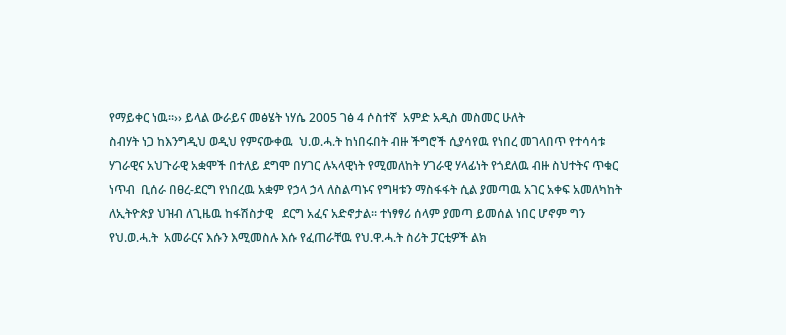የማይቀር ነዉ።›› ይላል ውራይና መፅሄት ነሃሴ 2005 ገፅ 4 ሶስተኛ  አምድ አዲስ መስመር ሁለት
ስብሃት ነጋ ከእንግዲህ ወዲህ የምናውቀዉ  ህ.ወ.ሓ.ት ከነበሩበት ብዙ ችግሮች ሲያሳየዉ የነበረ መገላበጥ የተሳሳቱ ሃገራዊና አህጉራዊ አቋሞች በተለይ ደግሞ በሃገር ሉኣላዊነት የሚመለከት ሃገራዊ ሃላፊነት የጎደለዉ ብዙ ስህተትና ጥቁር ነጥብ  ቢሰራ በፀረ-ደርግ የነበረዉ አቋም የኃላ ኃላ ለስልጣኑና የግዛቱን ማስፋፋት ሲል ያመጣዉ አገር አቀፍ አመለካከት ለኢትዮጵያ ህዝብ ለጊዜዉ ከፋሽስታዊ   ደርግ አፈና አድኖታል። ተነፃፃሪ ሰላም ያመጣ ይመሰል ነበር ሆኖም ግን   የህ.ወ.ሓ.ት  አመራርና እሱን እሚመስሉ እሱ የፈጠራቸዉ የህ.ዋ.ሓ.ት ስሪት ፓርቲዎች ልክ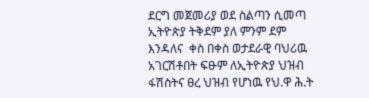ደርግ መጀመሪያ ወደ ስልጣን ሲመጣ  ኢትዮጵያ ትቅደም ያለ ምንም ደም እንዳለና  ቀስ በቀስ ወታደራዊ ባህሪዉ አገርሽቶበት ፍፁም ለኢትዮጵያ ህዝብ  ፋሽስትና ፀረ ህዝብ የሆነዉ የህ.ዋ ሕ.ት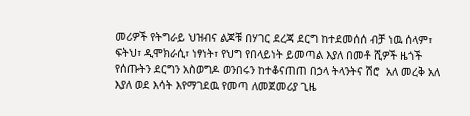መሪዎች የትግራይ ህዝብና ልጆቹ በሃገር ደረጃ ደርግ ከተደመሰሰ ብቻ ነዉ ሰላም፣ ፍትህ፣ ዲሞክራሲ፣ ነፃነት፣ የህግ የበላይነት ይመጣል እያለ በመቶ ሺዎች ዜጎች የሰጡትን ደርግን አስወግዶ ወንበሩን ከተቆናጠጠ በኃላ ትላንትና ሽሮ  አለ መረቅ አለ እያለ ወደ እሳት እየማገደዉ የመጣ ለመጀመሪያ ጊዜ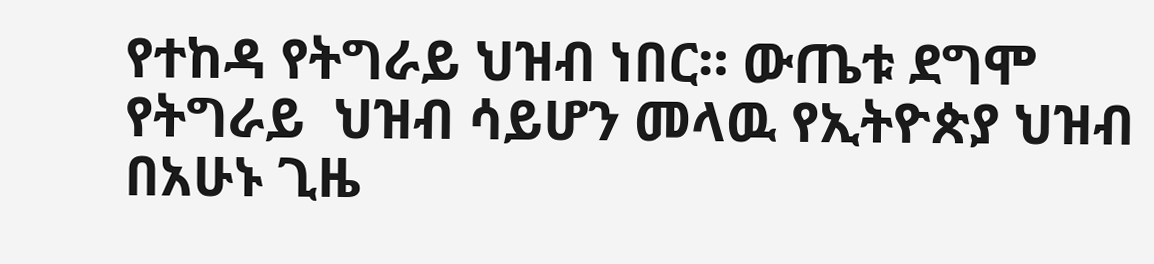የተከዳ የትግራይ ህዝብ ነበር። ውጤቱ ደግሞ የትግራይ  ህዝብ ሳይሆን መላዉ የኢትዮጵያ ህዝብ በአሁኑ ጊዜ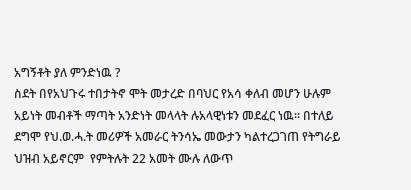አግኝቶት ያለ ምንድነዉ ?
ስደት በየአህጉሩ ተበታትኖ ሞት መታረድ በባህር የአሳ ቀለብ መሆን ሁሉም አይነት መብቶች ማጣት አንድነት መላላት ሉአላዊነቱን መደፈር ነዉ። በተለይ ደግሞ የህ.ወ.ሓ.ት መሪዎች አመራር ትንሳኤ መውታን ካልተረጋገጠ የትግራይ ህዝብ አይኖርም  የምትሉት 22 አመት ሙሉ ለውጥ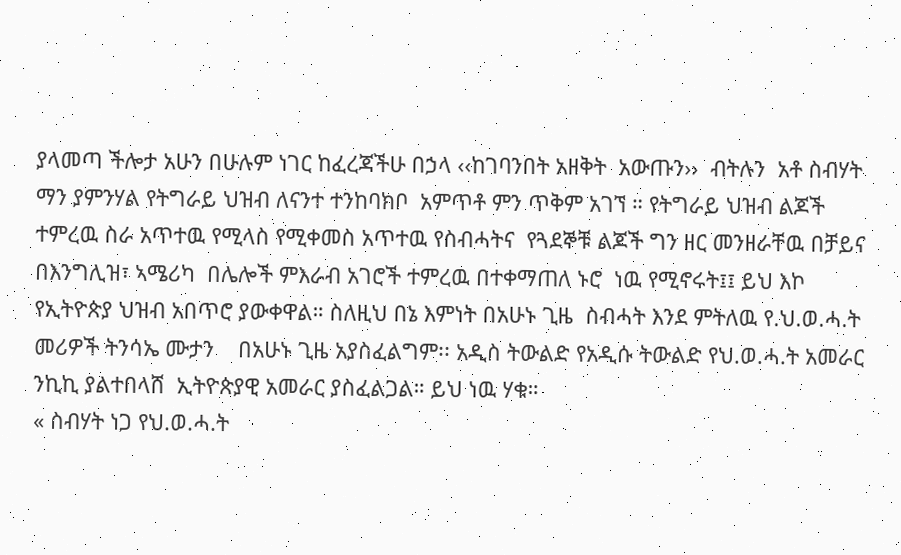ያላመጣ ችሎታ አሁን በሁሉም ነገር ከፈረጃችሁ በኃላ ‹‹ከገባንበት አዘቅት  አውጡን››  ብትሉን  አቶ ስብሃት ማን ያምንሃል የትግራይ ህዝብ ለናንተ ተንከባክቦ  አምጥቶ ምን ጥቅም አገኘ ። የትግራይ ህዝብ ልጆች ተምረዉ ስራ አጥተዉ የሚላስ የሚቀመስ አጥተዉ የስብሓትና  የጓደኞቹ ልጆች ግን ዘር መንዘራቸዉ በቻይና  በእንግሊዝ፣ ኣሜሪካ  በሌሎች ምእራብ አገሮች ተምረዉ በተቀማጠለ ኑሮ  ነዉ የሚኖሩት፤፤ ይህ እኮ የኢትዮጵያ ህዝብ አበጥሮ ያውቀዋል። ስለዚህ በኔ እምነት በአሁኑ ጊዜ  ስብሓት እንደ ምትለዉ የ.ህ.ወ.ሓ.ት  መሪዎች ትንሳኤ ሙታን    በአሁኑ ጊዜ አያስፈልግም፡፡ አዲስ ትውልድ የአዲሱ ትውልድ የህ.ወ.ሓ.ት አመራር ንኪኪ ያልተበላሸ  ኢትዮጵያዊ አመራር ያስፈልጋል። ይህ ነዉ ሃቁ።
« ስብሃት ነጋ የህ.ወ.ሓ.ት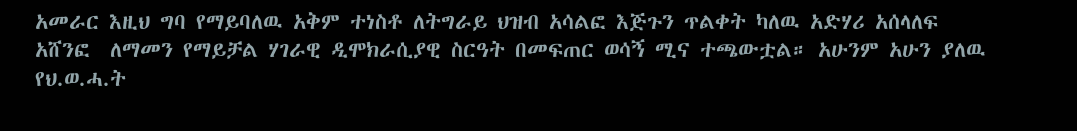አመራር እዚህ ግባ የማይባለዉ አቅም ተነስቶ ለትግራይ ህዝብ አሳልፎ እጅጉን ጥልቀት ካለዉ አድሃሪ አሰላለፍ አሸንፎ  ለማመን የማይቻል ሃገራዊ ዲሞክራሲያዊ ስርዓት በመፍጠር ወሳኝ ሚና ተጫውቷል። አሁንም አሁን ያለዉ የህ.ወ.ሓ.ት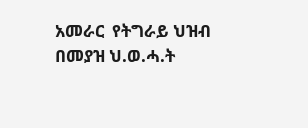አመራር  የትግራይ ህዝብ  በመያዝ ህ.ወ.ሓ.ት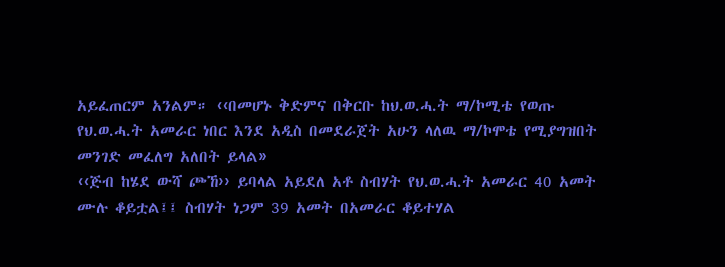አይፈጠርም አንልም። ‹‹በመሆኑ ቅድምና በቅርቡ ከህ.ወ.ሓ.ት ማ/ኮሚቴ የወጡ የህ.ወ.ሓ.ት አመራር ነበር እንደ አዲስ በመደራጀት አሁን ላለዉ ማ/ኮሞቴ የሚያግዝበት መንገድ መፈለግ አለበት ይላል»
‹‹ጅብ ከሄደ ውሻ ጮኸ›› ይባላል አይደለ አቶ ስብሃት የህ.ወ.ሓ.ት አመራር 40 አመት ሙሉ ቆይቷል፤፤ ስብሃት ነጋም 39 አመት በአመራር ቆይተሃል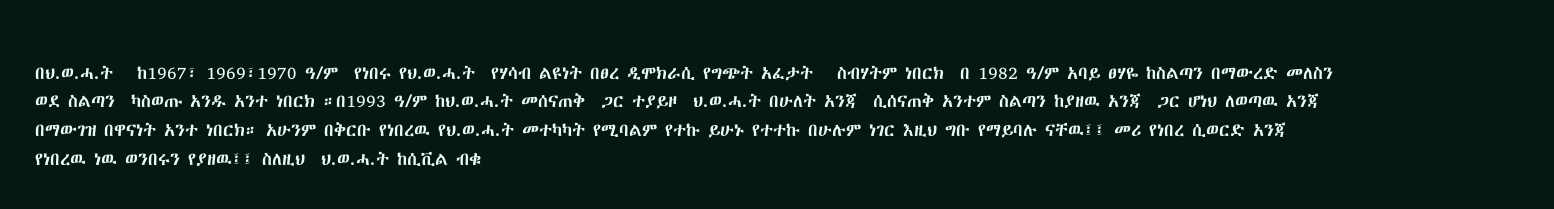በህ.ወ.ሓ.ት   ከ1967፣ 1969፣1970 ዓ/ም  የነበሩ የህ.ወ.ሓ.ት  የሃሳብ ልዩነት በፀረ ዲሞክራሲ የግጭት አፈታት   ስብሃትም ነበርክ  በ 1982 ዓ/ም አባይ ፀሃዬ ከስልጣን በማውረድ መለስን ወደ ስልጣን  ካስወጡ አንዱ አንተ ነበርክ ።በ1993 ዓ/ም ከህ.ወ.ሓ.ት መሰናጠቅ  ጋር ተያይዞ  ህ.ወ.ሓ.ት በሁለት አንጃ  ሲሰናጠቅ አንተም ስልጣን ከያዘዉ አንጃ  ጋር ሆነህ ለወጣዉ አንጃ በማውገዝ በዋናነት አንተ ነበርክ። አሁንም በቅርቡ የነበረዉ የህ.ወ.ሓ.ት መተካካት የሚባልም የተኩ ይሁኑ የተተኩ በሁሉም ነገር እዚህ ግቡ የማይባሉ ናቸዉ፤፤ መሪ የነበረ ሲወርድ አንጃ የነበረዉ ነዉ ወንበሩን የያዘዉ፤፤ ስለዚህ  ህ.ወ.ሓ.ት ከሲቪል ብቁ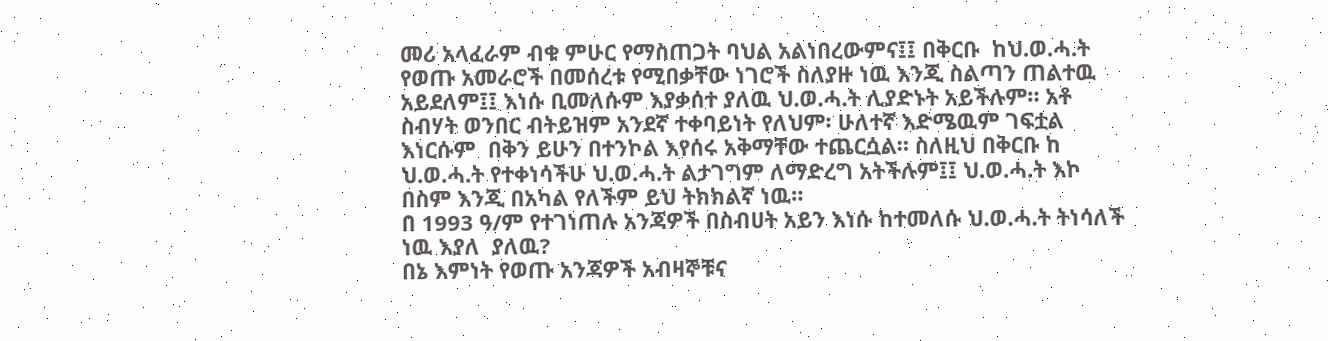መሪ አላፈራም ብቁ ምሁር የማስጠጋት ባህል አልነበረውምና፤፤ በቅርቡ  ከህ.ወ.ሓ.ት የወጡ አመራሮች በመሰረቱ የሚበቃቸው ነገሮች ስለያዙ ነዉ እንጂ ስልጣን ጠልተዉ አይደለም፤፤ እነሱ ቢመለሱም እያቃሰተ ያለዉ ህ.ወ.ሓ.ት ሊያድኑት አይችሉም። አቶ ስብሃት ወንበር ብትይዝም አንደኛ ተቀባይነት የለህም፡ ሁለተኛ እድሜዉም ገፍቷል እነርሱም  በቅን ይሁን በተንኮል እየሰሩ አቅማቸው ተጨርሷል። ስለዚህ በቅርቡ ከ ህ.ወ.ሓ.ት የተቀነሳችሁ ህ.ወ.ሓ.ት ልታገግም ለማድረግ አትችሉም፤፤ ህ.ወ.ሓ.ት እኮ በስም እንጂ በአካል የለችም ይህ ትክክልኛ ነዉ።
በ 1993 ዓ/ም የተገነጠሉ አንጃዎች በስብሀት አይን እነሱ ከተመለሱ ህ.ወ.ሓ.ት ትነሳለች ነዉ እያለ  ያለዉ?
በኔ እምነት የወጡ አንጃዎች አብዛኞቹና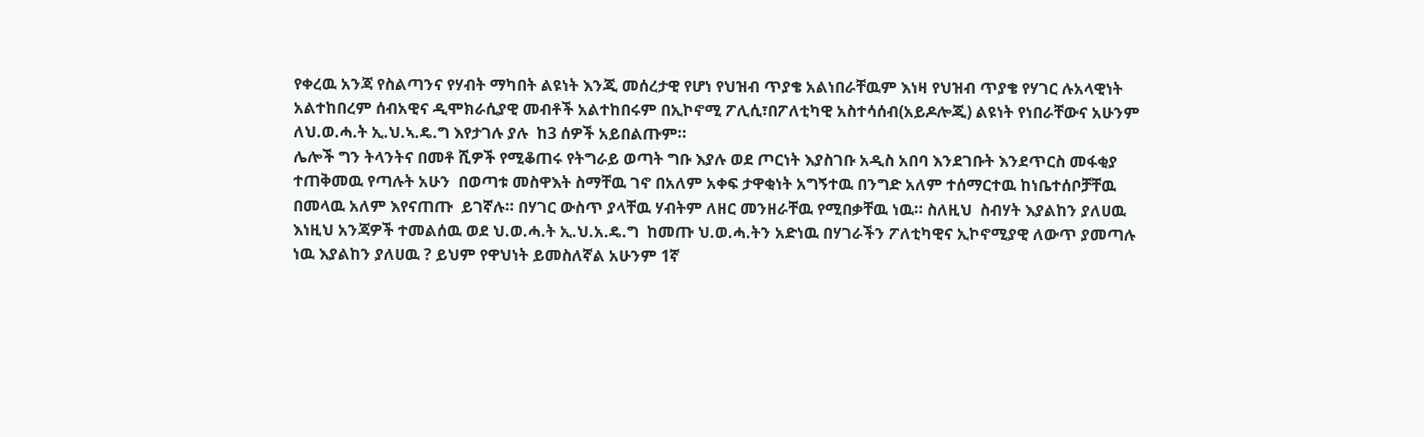የቀረዉ አንጃ የስልጣንና የሃብት ማካበት ልዩነት እንጂ መሰረታዊ የሆነ የህዝብ ጥያቄ አልነበራቸዉም እነዛ የህዝብ ጥያቄ የሃገር ሉአላዊነት አልተከበረም ሰብአዊና ዲሞክራሲያዊ መብቶች አልተከበሩም በኢኮኖሚ ፖሊሲ፣በፖለቲካዊ አስተሳሰብ(አይዶሎጂ) ልዩነት የነበራቸውና አሁንም ለህ.ወ.ሓ.ት ኢ.ህ.ኣ.ዴ.ግ እየታገሉ ያሉ  ከ3 ሰዎች አይበልጡም።
ሌሎች ግን ትላንትና በመቶ ሺዎች የሚቆጠሩ የትግራይ ወጣት ግቡ እያሉ ወደ ጦርነት እያስገቡ አዲስ አበባ እንደገቡት እንደጥርስ መፋቂያ ተጠቅመዉ የጣሉት አሁን  በወጣቱ መስዋእት ስማቸዉ ገኖ በአለም አቀፍ ታዋቂነት አግኝተዉ በንግድ አለም ተሰማርተዉ ከነቤተሰቦቻቸዉ በመላዉ አለም እየናጠጡ  ይገኛሉ። በሃገር ውስጥ ያላቸዉ ሃብትም ለዘር መንዘራቸዉ የሚበቃቸዉ ነዉ። ስለዚህ  ስብሃት እያልከን ያለሀዉ እነዚህ አንጃዎች ተመልሰዉ ወደ ህ.ወ.ሓ.ት ኢ.ህ.አ.ዴ.ግ  ከመጡ ህ.ወ.ሓ.ትን አድነዉ በሃገራችን ፖለቲካዊና ኢኮኖሚያዊ ለውጥ ያመጣሉ ነዉ እያልከን ያለሀዉ ? ይህም የዋህነት ይመስለኛል አሁንም 1ኛ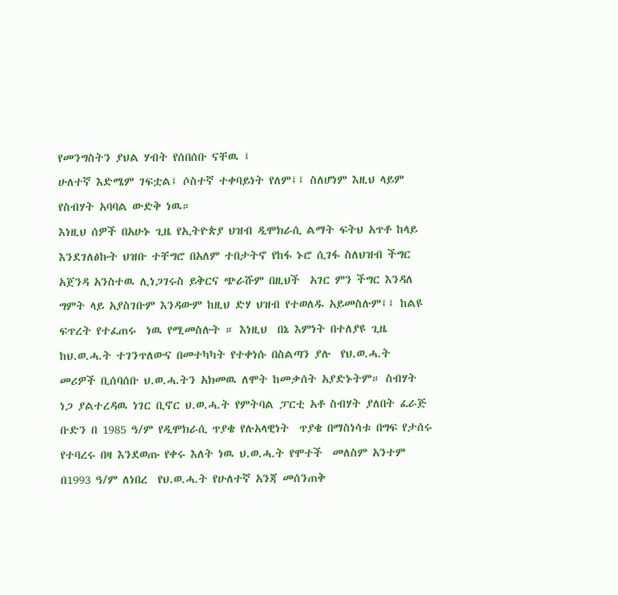የመንግስትን ያህል ሃብት የሰበሰቡ ናቸዉ ፤
ሁለተኛ እድሜም ገፍቷል፤ ሶስተኛ ተቀባይነት የለም፤፤ ስለሆነም እዚህ ላይም የስብሃት አባባል ውድቅ ነዉ።
እነዚህ ሰዎች በአሁኑ ጊዜ የኢትዮጵያ ህዝብ ዲሞክራሲ ልማት ፍትህ አጥቶ ከላይ እንደገለፅኩት ህዝቡ ተቸግሮ በአለም ተበታትኖ የከፋ ኑሮ ሲገፋ ስለህዝብ ችግር አጀንዳ አንስተዉ ሊነጋገሩስ ይቅርና ጭራሹም በዚህች  አገር ምን ችግር እንዳለ ግምት ላይ አያስገቡም እንዳውም ከዚህ ድሃ ህዝብ የተወለዱ አይመስሉም፤፤ ከልዩ ፍጥረት የተፈጠሩ  ነዉ የሚመስሉት ። እነዚህ  በኔ እምነት በተለያዩ ጊዜ ከህ.ወ.ሓ.ት ተገንጥለውና በመተካካት የተቀነሱ በስልጣን ያሉ  የህ.ወ.ሓ.ት  መሪዎች ቢሰባሰቡ ህ.ወ.ሓ.ትን አክመዉ ለሞት ከመቃሰት አያድኑትም። ስብሃት ነጋ ያልተረዳዉ ነገር ቢኖር ህ.ወ.ሓ.ት የምትባል ፓርቲ አቶ ስብሃት ያለበት ፈራጅ ቡድን በ 1985 ዓ/ም የዲሞክራሲ ጥያቄ የሉአላዊነት  ጥያቄ በማስነሳቱ በግፍ የታሰሩ የተባረሩ በዛ እንደወጡ የቀሩ እለት ነዉ ህ.ወ.ሓ.ት የሞተች  መለስም አንተም በ1993 ዓ/ም ለነበረ  የህ.ወ.ሓ.ት የሁለተኛ አንጃ መሰንጠቅ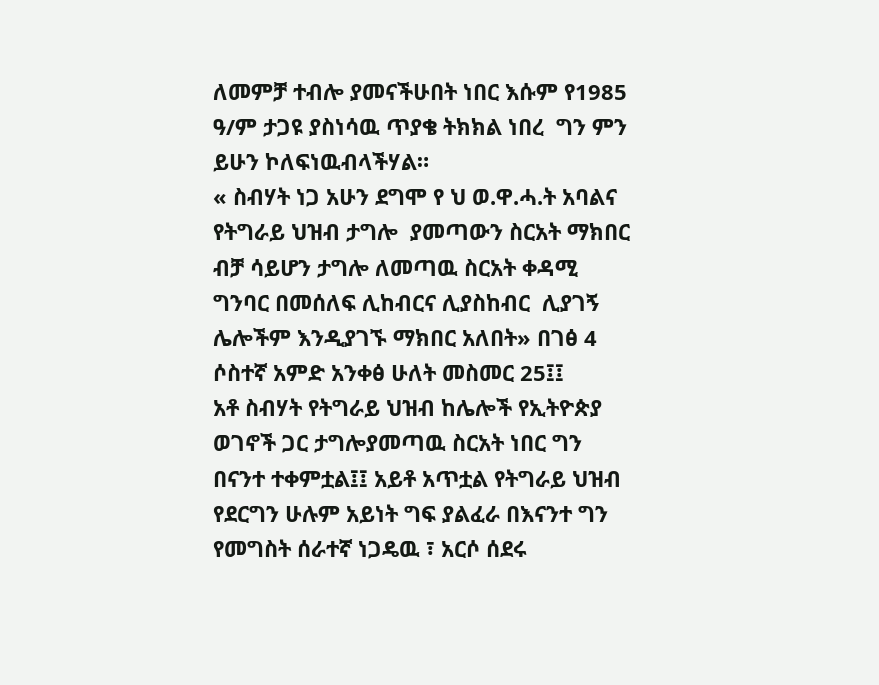ለመምቻ ተብሎ ያመናችሁበት ነበር እሱም የ1985 ዓ/ም ታጋዩ ያስነሳዉ ጥያቄ ትክክል ነበረ  ግን ምን ይሁን ኮለፍነዉብላችሃል።
« ስብሃት ነጋ አሁን ደግሞ የ ህ ወ.ዋ.ሓ.ት አባልና የትግራይ ህዝብ ታግሎ  ያመጣውን ስርአት ማክበር ብቻ ሳይሆን ታግሎ ለመጣዉ ስርአት ቀዳሚ ግንባር በመሰለፍ ሊከብርና ሊያስከብር  ሊያገኝ ሌሎችም እንዲያገኙ ማክበር አለበት» በገፅ 4 ሶስተኛ አምድ አንቀፅ ሁለት መስመር 25፤፤                       አቶ ስብሃት የትግራይ ህዝብ ከሌሎች የኢትዮጵያ ወገኖች ጋር ታግሎያመጣዉ ስርአት ነበር ግን በናንተ ተቀምቷል፤፤ አይቶ አጥቷል የትግራይ ህዝብ የደርግን ሁሉም አይነት ግፍ ያልፈራ በእናንተ ግን የመግስት ሰራተኛ ነጋዴዉ ፣ አርሶ ሰደሩ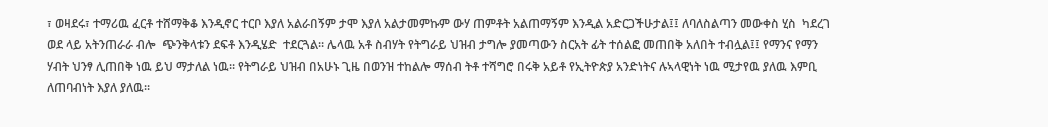፣ ወዛደሩ፣ ተማሪዉ ፈርቶ ተሸማቅቆ እንዲኖር ተርቦ እያለ አልራበኝም ታሞ እያለ አልታመምኩም ውሃ ጠምቶት አልጠማኝም እንዲል አድርጋችሁታል፤፤ ለባለስልጣን መውቀስ ሂስ  ካደረገ ወደ ላይ አትንጠራራ ብሎ  ጭንቅላቱን ደፍቶ እንዲሄድ  ተደርጓል። ሌላዉ አቶ ስብሃት የትግራይ ህዝብ ታግሎ ያመጣውን ስርአት ፊት ተሰልፎ መጠበቅ አለበት ተብሏል፤፤ የማንና የማን ሃብት ህንፃ ሊጠበቅ ነዉ ይህ ማታለል ነዉ። የትግራይ ህዝብ በአሁኑ ጊዜ በወንዝ ተከልሎ ማሰብ ትቶ ተሻግሮ በሩቅ አይቶ የኢትዮጵያ አንድነትና ሉኣላዊነት ነዉ ሚታየዉ ያለዉ እምቢ ለጠባብነት እያለ ያለዉ።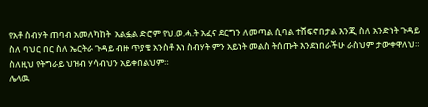የአቶ ስብሃት ጠባብ አመለካከት  አልፏል ድሮም የህ.ወ.ሓ.ት አፈና ደርግን ለመጣል ሲባል ተሸፍኖበታል እንጂ ስለ አንድነት ጉዳይ ስለ ባህር በር ስለ ኤርትራ ጉዳይ ብዙ ጥያቄ አንስቶ እነ ስብሃት ምን አይነት መልስ ትሰጡት እንደነበራችሁ ራስህም ታውቀዋለህ። ስለዚህ የትግራይ ህዝብ ሃሳብህን አይቀበልህም።
ሌላዉ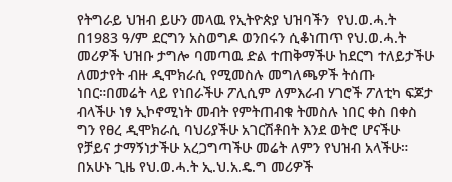የትግራይ ህዝብ ይሁን መላዉ የኢትዮጵያ ህዝባችን  የህ.ወ.ሓ.ት በ1983 ዓ/ም ደርግን አስወግዶ ወንበሩን ሲቆነጠጥ የህ.ወ.ሓ.ት  መሪዎች ህዝቡ ታግሎ ባመጣዉ ድል ተጠቅማችሁ ከደርግ ተለይታችሁ ለመታየት ብዙ ዲሞክራሲ የሚመስሉ መግለጫዎች ትሰጡ ነበር።በመሬት ላይ የነበራችሁ ፖሊሲም ለምእራብ ሃገሮች ፖለቲካ ፍጆታ ብላችሁ ነፃ ኢኮኖሚነት መብት የምትጠብቁ ትመስሉ ነበር ቀስ በቀስ ግን የፀረ ዲሞክራሲ ባህሪያችሁ አገርሽቶበት እንደ ወትሮ ሆናችሁ የቻይና ታማኝነታችሁ አረጋግጣችሁ መሬት ለምን የህዝብ አላችሁ።
በአሁኑ ጊዜ የህ.ወ.ሓ.ት ኢ.ህ.አ.ዴ.ግ መሪዎች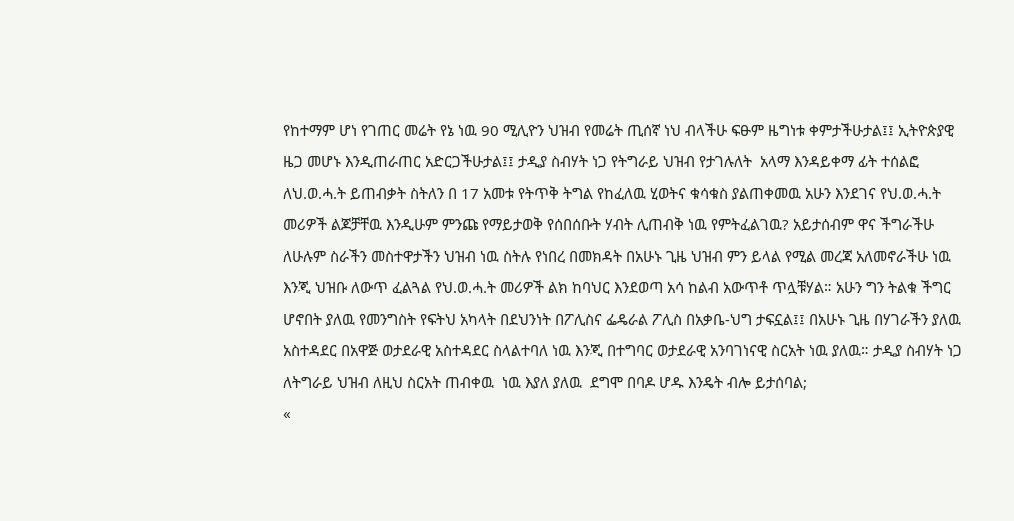የከተማም ሆነ የገጠር መሬት የኔ ነዉ 90 ሚሊዮን ህዝብ የመሬት ጢሰኛ ነህ ብላችሁ ፍፁም ዜግነቱ ቀምታችሁታል፤፤ ኢትዮጵያዊ ዜጋ መሆኑ እንዲጠራጠር አድርጋችሁታል፤፤ ታዲያ ስብሃት ነጋ የትግራይ ህዝብ የታገሉለት  አላማ እንዳይቀማ ፊት ተሰልፎ ለህ.ወ.ሓ.ት ይጠብቃት ስትለን በ 17 አመቱ የትጥቅ ትግል የከፈለዉ ሂወትና ቁሳቁስ ያልጠቀመዉ አሁን እንደገና የህ.ወ.ሓ.ት መሪዎች ልጆቻቸዉ እንዲሁም ምንጩ የማይታወቅ የሰበሰቡት ሃብት ሊጠብቅ ነዉ የምትፈልገዉ? አይታሰብም ዋና ችግራችሁ ለሁሉም ስራችን መስተዋታችን ህዝብ ነዉ ስትሉ የነበረ በመክዳት በአሁኑ ጊዜ ህዝብ ምን ይላል የሚል መረጃ አለመኖራችሁ ነዉ እንጂ ህዝቡ ለውጥ ፈልጓል የህ.ወ.ሓ.ት መሪዎች ልክ ከባህር እንደወጣ አሳ ከልብ አውጥቶ ጥሏቹሃል። አሁን ግን ትልቁ ችግር ሆኖበት ያለዉ የመንግስት የፍትህ አካላት በደህንነት በፖሊስና ፌዴራል ፖሊስ በአቃቤ-ህግ ታፍኗል፤፤ በአሁኑ ጊዜ በሃገራችን ያለዉ አስተዳደር በአዋጅ ወታደራዊ አስተዳደር ስላልተባለ ነዉ እንጂ በተግባር ወታደራዊ አንባገነናዊ ስርአት ነዉ ያለዉ። ታዲያ ስብሃት ነጋ ለትግራይ ህዝብ ለዚህ ስርአት ጠብቀዉ  ነዉ እያለ ያለዉ  ደግሞ በባዶ ሆዱ እንዴት ብሎ ይታሰባል;
«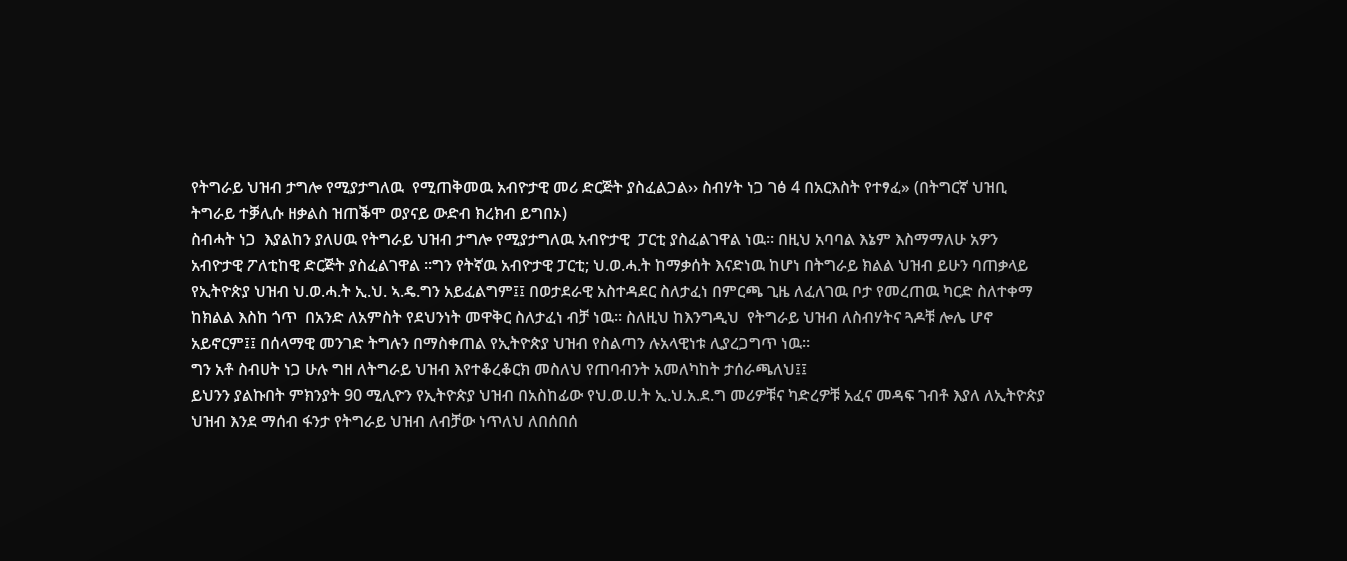የትግራይ ህዝብ ታግሎ የሚያታግለዉ  የሚጠቅመዉ አብዮታዊ መሪ ድርጅት ያስፈልጋል›› ስብሃት ነጋ ገፅ 4 በአርእስት የተፃፈ» (በትግርኛ ህዝቢ ትግራይ ተቓሊሱ ዘቃልስ ዝጠቕሞ ወያናይ ውድብ ክረክብ ይግበኦ)
ስብሓት ነጋ  እያልከን ያለሀዉ የትግራይ ህዝብ ታግሎ የሚያታግለዉ አብዮታዊ  ፓርቲ ያስፈልገዋል ነዉ። በዚህ አባባል እኔም እስማማለሁ አዎን አብዮታዊ ፖለቲከዊ ድርጅት ያስፈልገዋል ።ግን የትኛዉ አብዮታዊ ፓርቲ; ህ.ወ.ሓ.ት ከማቃሰት እናድነዉ ከሆነ በትግራይ ክልል ህዝብ ይሁን ባጠቃላይ የኢትዮጵያ ህዝብ ህ.ወ.ሓ.ት ኢ.ህ. ኣ.ዴ.ግን አይፈልግም፤፤ በወታደራዊ አስተዳደር ስለታፈነ በምርጫ ጊዜ ለፈለገዉ ቦታ የመረጠዉ ካርድ ስለተቀማ ከክልል እስከ ጎጥ  በአንድ ለአምስት የደህንነት መዋቅር ስለታፈነ ብቻ ነዉ። ስለዚህ ከእንግዲህ  የትግራይ ህዝብ ለስብሃትና ጓዶቹ ሎሌ ሆኖ አይኖርም፤፤ በሰላማዊ መንገድ ትግሉን በማስቀጠል የኢትዮጵያ ህዝብ የስልጣን ሉአላዊነቱ ሊያረጋግጥ ነዉ።
ግን አቶ ስብሀት ነጋ ሁሉ ግዘ ለትግራይ ህዝብ እየተቆረቆርክ መስለህ የጠባብንት አመለካከት ታሰራጫለህ፤፤
ይህንን ያልኩበት ምክንያት 90 ሚሊዮን የኢትዮጵያ ህዝብ በአስከፊው የህ.ወ.ሀ.ት ኢ.ህ.አ.ደ.ግ መሪዎቹና ካድረዎቹ አፈና መዳፍ ገብቶ እያለ ለኢትዮጵያ ህዝብ እንደ ማሰብ ፋንታ የትግራይ ህዝብ ለብቻው ነጥለህ ለበሰበሰ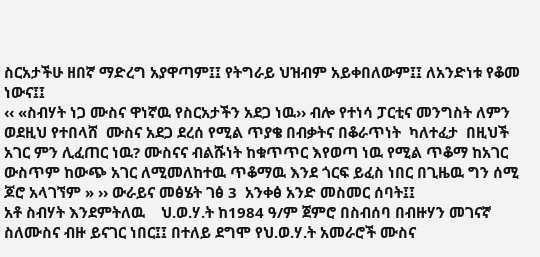ስርአታችሁ ዘበኛ ማድረግ አያዋጣም፤፤ የትግራይ ህዝብም አይቀበለውም፤፤ ለአንድነቱ የቆመ ነውና፤፤
‹‹ «ስብሃት ነጋ ሙስና ዋነኛዉ የስርአታችን አደጋ ነዉ›› ብሎ የተነሳ ፓርቲና መንግስት ለምን ወደዚህ የተበላሸ  ሙስና አደጋ ደረሰ የሚል ጥያቄ በብቃትና በቆራጥነት  ካለተፈታ  በዚህች አገር ምን ሊፈጠር ነዉ? ሙስናና ብልሹነት ከቁጥጥር እየወጣ ነዉ የሚል ጥቆማ ከአገር ውስጥም ከውጭ አገር ለሚመለከተዉ ጥቆማዉ እንደ ጎርፍ ይፈስ ነበር በጊዜዉ ግን ሰሚ ጆሮ አላገኘም » ›› ውራይና መፅሄት ገፅ 3  አንቀፅ አንድ መስመር ሰባት፤፤
አቶ ስብሃት እንደምትለዉ    ህ.ወ.ሃ.ት ከ1984 ዓ/ም ጀምሮ በስብሰባ በብዙሃን መገናኛ ስለሙስና ብዙ ይናገር ነበር፤፤ በተለይ ደግሞ የህ.ወ.ሃ.ት አመራሮች ሙስና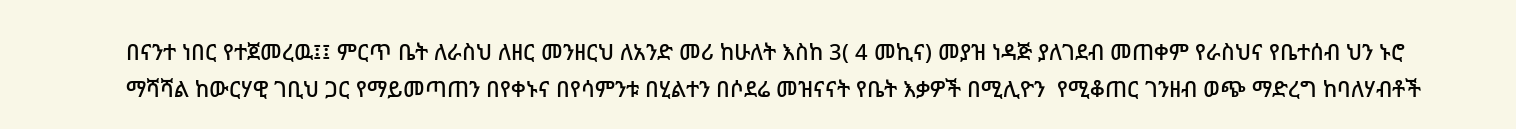በናንተ ነበር የተጀመረዉ፤፤ ምርጥ ቤት ለራስህ ለዘር መንዘርህ ለአንድ መሪ ከሁለት እስከ 3( 4 መኪና) መያዝ ነዳጅ ያለገደብ መጠቀም የራስህና የቤተሰብ ህን ኑሮ ማሻሻል ከውርሃዊ ገቢህ ጋር የማይመጣጠን በየቀኑና በየሳምንቱ በሂልተን በሶደሬ መዝናናት የቤት እቃዎች በሚሊዮን  የሚቆጠር ገንዘብ ወጭ ማድረግ ከባለሃብቶች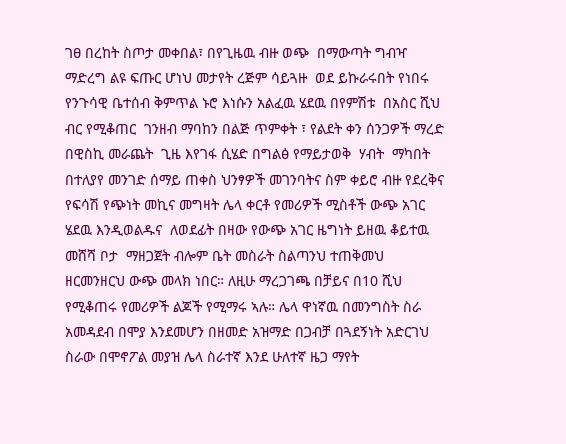ገፀ በረከት ስጦታ መቀበል፣ በየጊዜዉ ብዙ ወጭ  በማውጣት ግብዣ ማድረግ ልዩ ፍጡር ሆነህ መታየት ረጅም ሳይጓዙ  ወደ ይኩራሩበት የነበሩ  የንጉሳዊ ቤተሰብ ቅምጥል ኑሮ እነሱን አልፈዉ ሄደዉ በየምሽቱ  በአስር ሺህ ብር የሚቆጠር  ገንዘብ ማባከን በልጅ ጥምቀት ፣ የልደት ቀን ሰንጋዎች ማረድ በዊስኪ መራጨት  ጊዜ እየገፋ ሲሄድ በግልፅ የማይታወቅ  ሃብት  ማካበት በተለያየ መንገድ ሰማይ ጠቀስ ህንፃዎች መገንባትና ስም ቀይሮ ብዙ የደረቅና የፍሳሽ የጭነት መኪና መግዛት ሌላ ቀርቶ የመሪዎች ሚስቶች ውጭ አገር ሄደዉ እንዲወልዱና  ለወደፊት በዛው የውጭ አገር ዜግነት ይዘዉ ቆይተዉ መሸሻ ቦታ  ማዘጋጀት ብሎም ቤት መስራት ስልጣንህ ተጠቅመህ ዘርመንዘርህ ውጭ መላክ ነበር። ለዚሁ ማረጋገጫ በቻይና በ10 ሺህ  የሚቆጠሩ የመሪዎች ልጆች የሚማሩ ኣሉ። ሌላ ዋነኛዉ በመንግስት ስራ አመዳደብ በሞያ እንደመሆን በዘመድ አዝማድ በጋብቻ በጓደኝነት አድርገህ ስራው በሞኖፖል መያዝ ሌላ ስራተኛ እንደ ሁለተኛ ዜጋ ማየት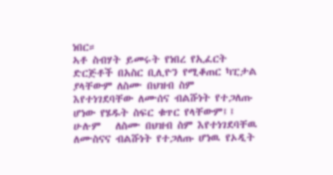ነበር።
ኣቶ ስብሃት ይመሩት የነበረ የኢፈርት ድርጅቶች በአስር ቢሊዮን የሚቆጠር ካፒታል ያላቸውም ለስሙ በህዝብ ስም እየተነገደባቸው ለሙሰና ብልሹነት የተጋለጡ ሆነው የሄዱት ስፍር ቁጥር የላቸውም፤፤ ሁሉም   ለስሙ በህዝብ ስም እየተነገደባቸዉ ለሙስናና ብልሹነት የተጋለጡ ሆነዉ የኦዲት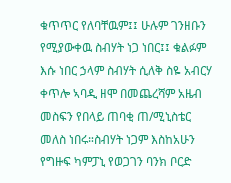ቁጥጥር የለባቸዉም፤፤ ሁሉም ገንዘቡን የሚያውቀዉ ስብሃት ነጋ ነበር፤፤ ቁልፉም እሱ ነበር ኃላም ስብሃት ሲለቅ ስዬ አብርሃ ቀጥሎ ኣባዲ ዘሞ በመጨረሻም አዜብ መስፍን የበላይ ጠባቂ ጠ/ሚኒስቴር መለስ ነበሩ።ስብሃት ነጋም እስከአሁን የግዙፍ ካምፓኒ የወጋገን ባንክ ቦርድ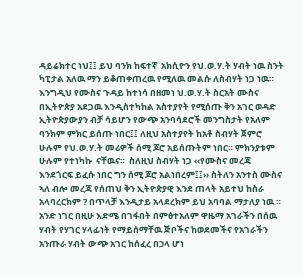ዳይሬክተር ነህ፤፤ ይህ ባንክ ከፍተኛ  አክሲዮን የህ.ወ.ሃ.ት ሃብት ነዉ ስንት ካፒታል አለዉ ማን ይቆጠቀጠረዉ የሚለዉ መልሱ ለስብሃት ነጋ ነዉ።
እንግዲህ የሙስና ጉዳይ ከተነሳ በዘመነ ህ.ወ.ሃ.ት ስርአት ሙስና በኢትዮጵያ አደጋዉ እንዲስተካከል አስተያየት የሚሰጡ ቅን አገር ወዳድ ኢትዮጵያውያን ብቻ ሳይሆን የውጭ አንባሳደሮች መንግስታት የአለም ባንክም ምክር ይሰጡ ነበር፤፤ ለዚህ አስተያየት ከአቶ ስብሃት ጀምሮ ሁሉም የህ.ወ.ሃ.ት መሪዎች ሰሚ ጆሮ አይሰጡትም ነበር። ምክንያቱም ሁሉም የተነካኩ  ናቸዉና።  ስለዚህ ስብሃት ነጋ ‹‹የሙስና መረጃ እንደጎርፍ ይፈሱ ነበር ግን ሰሚ ጆሮ አልነበረም፤፤›› ስትለን አንተስ ሙስና ኣለ ብሎ መረጃ የሰጠህ ቅን ኢትዮጵያዊ እንደ ጠላት አይተህ ከስራ አላባረርክም ? በጥላቻ እንዲታይ አላደረክም ይህ አባባል ማታለያ ነዉ ። አንድ ነገር በዚሁ እድሜ በገፋበት በምፅተአለም ዋዜማ አገራችን በሰዉ ሃብት የሃገር ሃላፊነት የማይሰማቸዉ ጅቦችና ከወደመችና የአገራችን አንጡራ ሃብት ውጭ አገር ከሰፈረ በኃላ ሆነ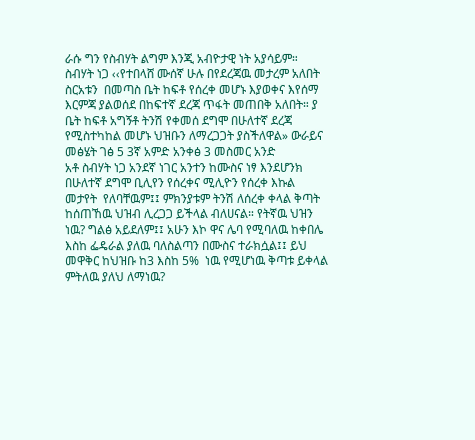ራሱ ግን የስብሃት ልግም እንጂ አብዮታዊ ነት አያሳይም።
ስብሃት ነጋ ‹‹የተበላሸ ሙሰኛ ሁሉ በየደረጃዉ መታረም አለበት ስርአቱን  በመጣስ ቤት ከፍቶ የሰረቀ መሆኑ እያወቀና እየሰማ  እርምጃ ያልወሰደ በከፍተኛ ደረጃ ጥፋት መጠበቅ አለበት። ያ ቤት ከፍቶ አግኝቶ ትንሽ የቀመሰ ደግሞ በሁለተኛ ደረጃ የሚስተካከል መሆኑ ህዝቡን ለማረጋጋት ያስችለዋል» ውራይና መፅሄት ገፅ 5 3ኛ አምድ አንቀፅ 3 መስመር አንድ
አቶ ስብሃት ነጋ አንደኛ ነገር አንተን ከሙስና ነፃ እንደሆንክ  በሁለተኛ ደግሞ ቢሊየን የሰረቀና ሚሊዮን የሰረቀ እኩል መታየት  የለባቸዉም፤፤ ምክንያቱም ትንሽ ለሰረቀ ቀላል ቅጣት ከሰጠኸዉ ህዝብ ሊረጋጋ ይችላል ብለሀናል። የትኛዉ ህዝን ነዉ? ግልፅ አይደለም፤፤ አሁን እኮ ዋና ሌባ የሚባለዉ ከቀበሌ እስከ ፌዴራል ያለዉ ባለስልጣን በሙስና ተራክሷል፤፤ ይህ መዋቅር ከህዝቡ ከ3 እስከ 5%  ነዉ የሚሆነዉ ቅጣቱ ይቀላል  ምትለዉ ያለህ ለማነዉ?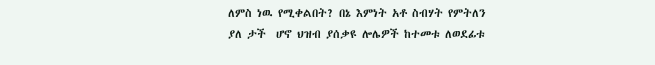ለምስ ነዉ የሚቀልበት? በኔ እምነት አቶ ስብሃት የምትለን ያለ ታች  ሆኖ ህዝብ ያሰቃዩ ሎሌዎች ከተመቱ ለወደፊቱ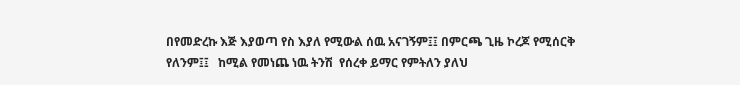በየመድረኩ እጅ እያወጣ የስ እያለ የሚውል ሰዉ አናገኝም፤፤ በምርጫ ጊዜ ኮረጆ የሚሰርቅ የለንም፤፤   ከሚል የመነጨ ነዉ ትንሽ  የሰረቀ ይማር የምትለን ያለህ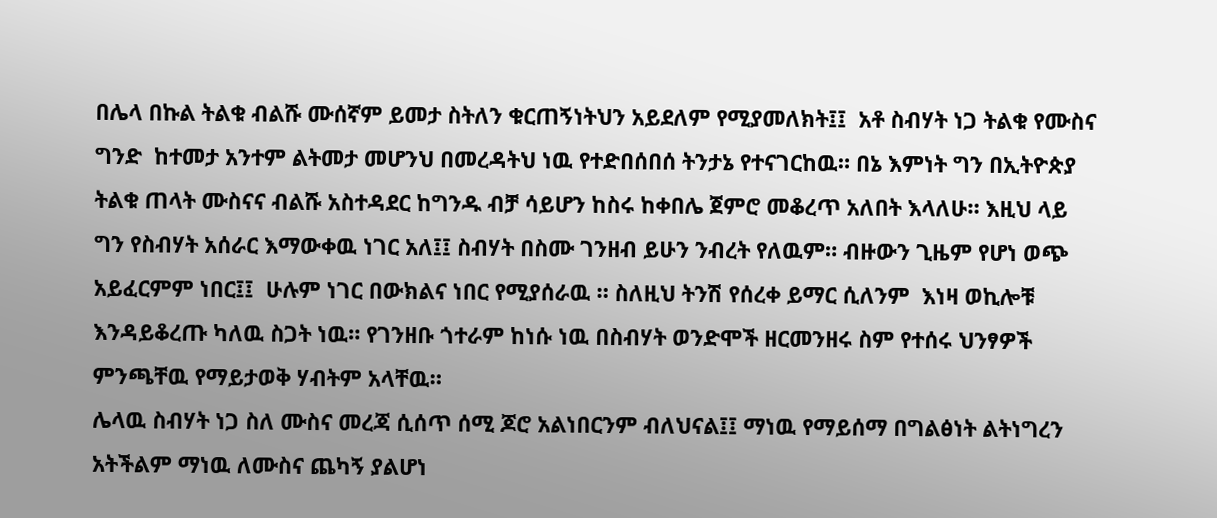በሌላ በኩል ትልቁ ብልሹ ሙሰኛም ይመታ ስትለን ቁርጠኝነትህን አይደለም የሚያመለክት፤፤  አቶ ስብሃት ነጋ ትልቁ የሙስና ግንድ  ከተመታ አንተም ልትመታ መሆንህ በመረዳትህ ነዉ የተድበሰበሰ ትንታኔ የተናገርከዉ። በኔ እምነት ግን በኢትዮጵያ ትልቁ ጠላት ሙስናና ብልሹ አስተዳደር ከግንዱ ብቻ ሳይሆን ከስሩ ከቀበሌ ጀምሮ መቆረጥ አለበት እላለሁ። እዚህ ላይ ግን የስብሃት አሰራር እማውቀዉ ነገር አለ፤፤ ስብሃት በስሙ ገንዘብ ይሁን ንብረት የለዉም። ብዙውን ጊዜም የሆነ ወጭ አይፈርምም ነበር፤፤  ሁሉም ነገር በውክልና ነበር የሚያሰራዉ ። ስለዚህ ትንሽ የሰረቀ ይማር ሲለንም  እነዛ ወኪሎቹ እንዳይቆረጡ ካለዉ ስጋት ነዉ። የገንዘቡ ጎተራም ከነሱ ነዉ በስብሃት ወንድሞች ዘርመንዘሩ ስም የተሰሩ ህንፃዎች ምንጫቸዉ የማይታወቅ ሃብትም አላቸዉ።
ሌላዉ ስብሃት ነጋ ስለ ሙስና መረጃ ሲሰጥ ሰሚ ጆሮ አልነበርንም ብለህናል፤፤ ማነዉ የማይሰማ በግልፅነት ልትነግረን አትችልም ማነዉ ለሙስና ጨካኝ ያልሆነ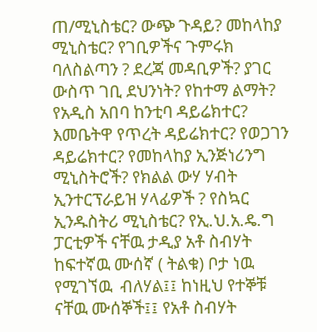ጠ/ሚኒስቴር? ውጭ ጉዳይ? መከላከያ ሚኒስቴር? የገቢዎችና ጉምሩክ ባለስልጣን ? ደረጃ መዳቢዎች? ያገር ውስጥ ገቢ ደህንነት? የከተማ ልማት? የአዲስ አበባ ከንቲባ ዳይሬክተር? እመቤትዋ የጥረት ዳይሬክተር? የወጋገን ዳይሬክተር? የመከላከያ ኢንጅነሪንግ ሚኒስትሮች? የክልል ውሃ ሃብት ኢንተርፕራይዝ ሃላፊዎች ? የስኳር ኢንዱስትሪ ሚኒስቴር? የኢ.ህ.አ.ዴ.ግ ፓርቲዎች ናቸዉ ታዲያ አቶ ስብሃት ከፍተኛዉ ሙሰኛ ( ትልቁ) ቦታ ነዉ የሚገኘዉ  ብለሃል፤፤ ከነዚህ የተኞቹ ናቸዉ ሙሰኞች፤፤ የአቶ ስብሃት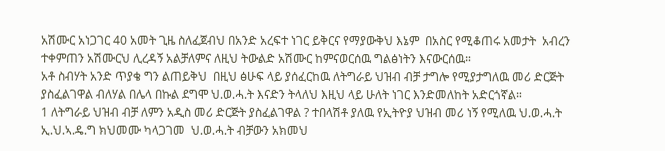አሽሙር አነጋገር 40 አመት ጊዜ ስለፈጀብህ በአንድ አረፍተ ነገር ይቅርና የማያውቅህ እኔም  በአስር የሚቆጠሩ አመታት  አብረን  ተቀምጠን አሽሙርህ ሊረዳኝ አልቻለምና ለዚህ ትውልድ አሽሙር ከምናወርሰዉ ግልፅነትን እናውርሰዉ።
አቶ ስብሃት አንድ ጥያቄ ግን ልጠይቅህ  በዚህ ፅሁፍ ላይ ያሰፈርከዉ ለትግራይ ህዝብ ብቻ ታግሎ የሚያታግለዉ መሪ ድርጅት ያስፈልገዋል ብለሃል በሌላ በኩል ደግሞ ህ.ወ.ሓ.ት እናድን ትላለህ እዚህ ላይ ሁለት ነገር እንድመለከት አድርጎኛል።
1 ለትግራይ ህዝብ ብቻ ለምን አዲስ መሪ ድርጅት ያስፈልገዋል ? ተበላሽቶ ያለዉ የኢትዮያ ህዝብ መሪ ነኝ የሚለዉ ህ.ወ.ሓ.ት  ኢ.ህ.ኣ.ዴ.ግ ክህመሙ ካላጋገመ  ህ.ወ.ሓ.ት ብቻውን አክመህ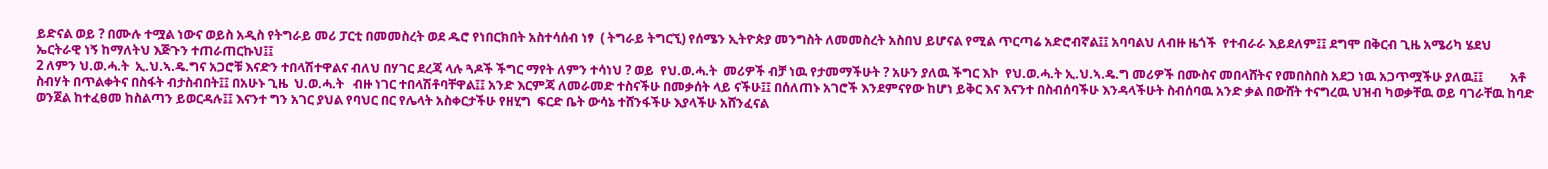ይድናል ወይ ? በሙሉ ተሟል ነውና ወይስ አዲስ የትግራይ መሪ ፓርቲ በመመስረት ወደ ዱሮ የነበርክበት አስተሳሰብ ነፃ  ( ትግራይ ትግርኚ) የሰሜን ኢትዮጵያ መንግስት ለመመስረት አስበህ ይሆናል የሚል ጥርጣሬ አድሮብኛል፤፤ አባባልህ ለብዙ ዜጎች  የተብራራ እይደለም፤፤ ደግሞ በቅርብ ጊዜ አሜሪካ ሄደህ ኤርትራዊ ነኝ ከማለትህ እጅጉን ተጠራጠርኩህ፤፤
2 ለምን ህ.ወ.ሓ.ት  ኢ.ህ.ኣ.ዴ.ግና አጋሮቹ እናድን ተበላሽተዋልና ብለህ በሃገር ደረጃ ላሉ ጓዶች ችግር ማየት ለምን ተሳነህ ? ወይ  የህ.ወ.ሓ.ት  መሪዎች ብቻ ነዉ የታመማችሁት ? አሁን ያለዉ ችግር እኮ  የህ.ወ.ሓ.ት ኢ.ህ.ኣ.ዴ.ግ መሪዎች በሙስና መበላሸትና የመበስበስ አደጋ ነዉ አጋጥሟችሁ ያለዉ፤፤         አቶ ስብሃት በጥልቀትና በስፋት ብታስብበት፤፤ በአሁኑ ጊዜ  ህ.ወ.ሓ.ት   ብዙ ነገር ተበላሽቶባቸዋል፤፤ አንድ እርምጃ ለመራመድ ተስናችሁ በመቃሰት ላይ ናችሁ፤፤ በሰለጠኑ አገሮች እንደምናየው ከሆነ ይቅር እና እናንተ በስብሰባችሁ እንዳላችሁት ስብሰባዉ አንድ ቃል በውሸት ተናግረዉ ህዝብ ካወቃቸዉ ወይ ባገራቸዉ ከባድ ወንጀል ከተፈፀመ ከስልጣን ይወርዳሉ፤፤ እናንተ ግን አገር ያህል የባህር በር የሌላት አስቀርታችሁ የዘሂግ  ፍርድ ቤት ውሳኔ ተሸንፋችሁ እያላችሁ አሸንፈናል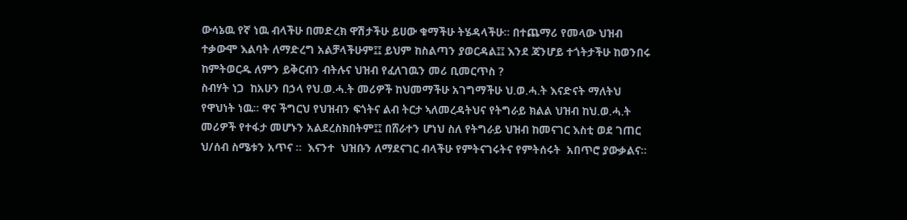ውሳኔዉ የኛ ነዉ ብላችሁ በመድረክ ዋሽታችሁ ይሀው ቁማችሁ ትሄዳላችሁ። በተጨማሪ የመላው ህዝብ ተቃውሞ እልባት ለማድረግ አልቻላችሁም፤፤ ይህም ከስልጣን ያወርዳል፤፤ እንደ ጃንሆይ ተጎትታችሁ ከወንበሩ ከምትወርዱ ለምን ይቅርብን ብትሉና ህዝብ የፈለገዉን መሪ ቢመርጥስ ?
ስብሃት ነጋ  ከአሁን በኃላ የህ.ወ.ሓ.ት መሪዎች ከህመማችሁ አገግማችሁ ህ.ወ.ሓ.ት እናድናት ማለትህ የዋህነት ነዉ። ዋና ችግርህ የህዝብን ፍጎትና ልብ ትርታ ኣለመረዳትህና የትግራይ ክልል ህዝብ ከህ.ወ.ሓ.ት መሪዎች የተፋታ መሆኑን አልደረስክበትም፤፤ በሸራተን ሆነህ ስለ የትግራይ ህዝብ ከመናገር እስቲ ወደ ገጠር ህ/ሰብ ስሜቱን አጥና ።  እናንተ  ህዝቡን ለማደናገር ብላችሁ የምትናገሩትና የምትሰሩት  አበጥሮ ያውቃልና።